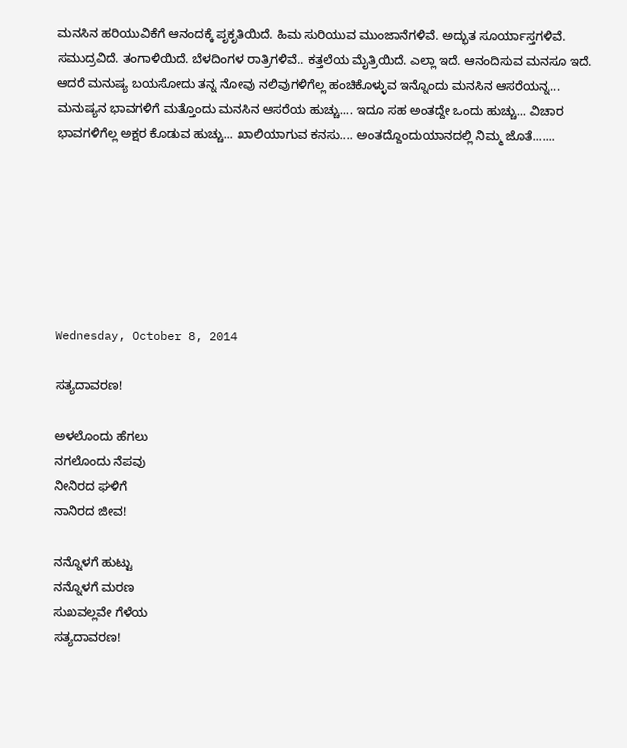ಮನಸಿನ ಹರಿಯುವಿಕೆಗೆ ಆನಂದಕ್ಕೆ ಪೃಕೃತಿಯಿದೆ. ಹಿಮ ಸುರಿಯುವ ಮುಂಜಾನೆಗಳಿವೆ. ಅದ್ಭುತ ಸೂರ್ಯಾಸ್ತಗಳಿವೆ. ಸಮುದ್ರವಿದೆ. ತಂಗಾಳಿಯಿದೆ. ಬೆಳದಿಂಗಳ ರಾತ್ರಿಗಳಿವೆ.. ಕತ್ತಲೆಯ ಮೈತ್ರಿಯಿದೆ. ಎಲ್ಲಾ ಇದೆ. ಆನಂದಿಸುವ ಮನಸೂ ಇದೆ. ಆದರೆ ಮನುಷ್ಯ ಬಯಸೋದು ತನ್ನ ನೋವು ನಲಿವುಗಳಿಗೆಲ್ಲ ಹಂಚಿಕೊಳ್ಳುವ ಇನ್ನೊಂದು ಮನಸಿನ ಆಸರೆಯನ್ನ... ಮನುಷ್ಯನ ಭಾವಗಳಿಗೆ ಮತ್ತೊಂದು ಮನಸಿನ ಆಸರೆಯ ಹುಚ್ಚು.... ಇದೂ ಸಹ ಅಂತದ್ದೇ ಒಂದು ಹುಚ್ಚು... ವಿಚಾರ ಭಾವಗಳಿಗೆಲ್ಲ ಅಕ್ಷರ ಕೊಡುವ ಹುಚ್ಚು... ಖಾಲಿಯಾಗುವ ಕನಸು.... ಅಂತದ್ದೊಂದುಯಾನದಲ್ಲಿ ನಿಮ್ಮ ಜೊತೆ.......







Wednesday, October 8, 2014

ಸತ್ಯದಾವರಣ!

ಅಳಲೊಂದು ಹೆಗಲು
ನಗಲೊಂದು ನೆಪವು
ನೀನಿರದ ಘಳಿಗೆ
ನಾನಿರದ ಜೀವ!

ನನ್ನೊಳಗೆ ಹುಟ್ಟು
ನನ್ನೊಳಗೆ ಮರಣ
ಸುಖವಲ್ಲವೇ ಗೆಳೆಯ
ಸತ್ಯದಾವರಣ!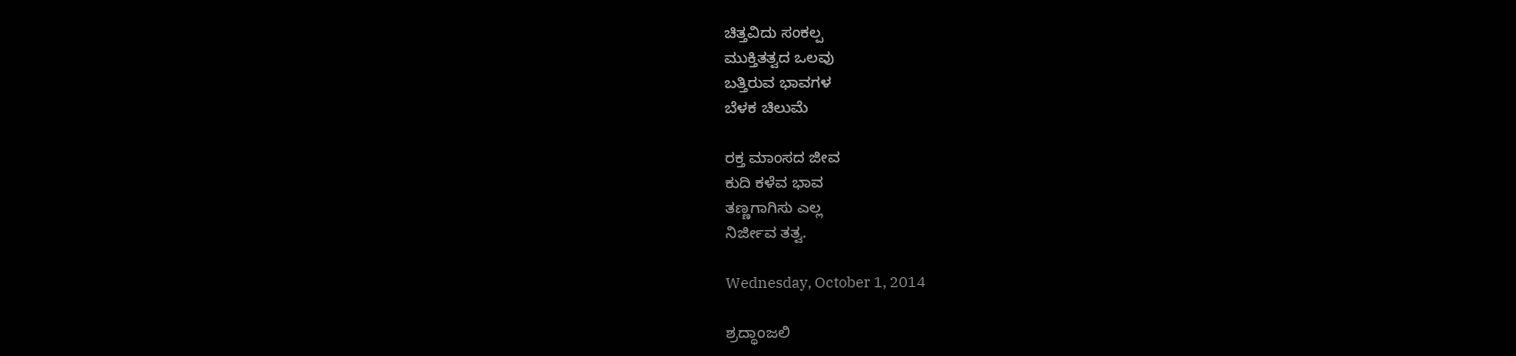ಚಿತ್ತವಿದು ಸಂಕಲ್ಪ
ಮುಕ್ತಿತತ್ವದ ಒಲವು
ಬತ್ತಿರುವ ಭಾವಗಳ
ಬೆಳಕ ಚಿಲುಮೆ

ರಕ್ತ ಮಾಂಸದ ಜೀವ
ಕುದಿ ಕಳೆವ ಭಾವ
ತಣ್ಣಗಾಗಿಸು ಎಲ್ಲ
ನಿರ್ಜೀವ ತತ್ವ.

Wednesday, October 1, 2014

ಶ್ರದ್ಧಾಂಜಲಿ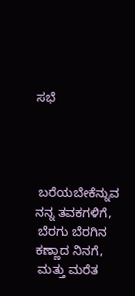ಸಭೆ




 ಬರೆಯಬೇಕೆನ್ನುವ ನನ್ನ ತವಕಗಳಿಗೆ,
 ಬೆರಗು ಬೆರಗಿನ ಕಣ್ಣಾದ ನಿನಗೆ,
 ಮತ್ತು ಮರೆತ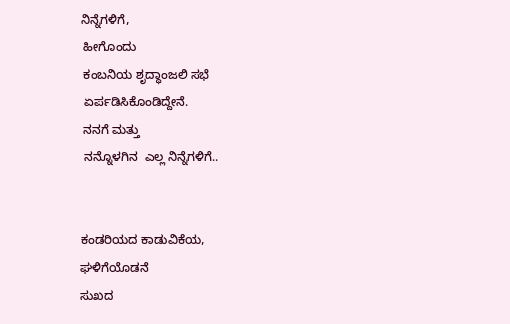ನಿನ್ನೆಗಳಿಗೆ,
 ಹೀಗೊಂದು
 ಕಂಬನಿಯ ಶೃದ್ಧಾಂಜಲಿ ಸಭೆ
 ಏರ್ಪಡಿಸಿಕೊಂಡಿದ್ದೇನೆ.
 ನನಗೆ ಮತ್ತು
 ನನ್ನೊಳಗಿನ  ಎಲ್ಲ ನಿನ್ನೆಗಳಿಗೆ..


ಕಂಡರಿಯದ ಕಾಡುವಿಕೆಯ,
ಘಳಿಗೆಯೊಡನೆ
ಸುಖದ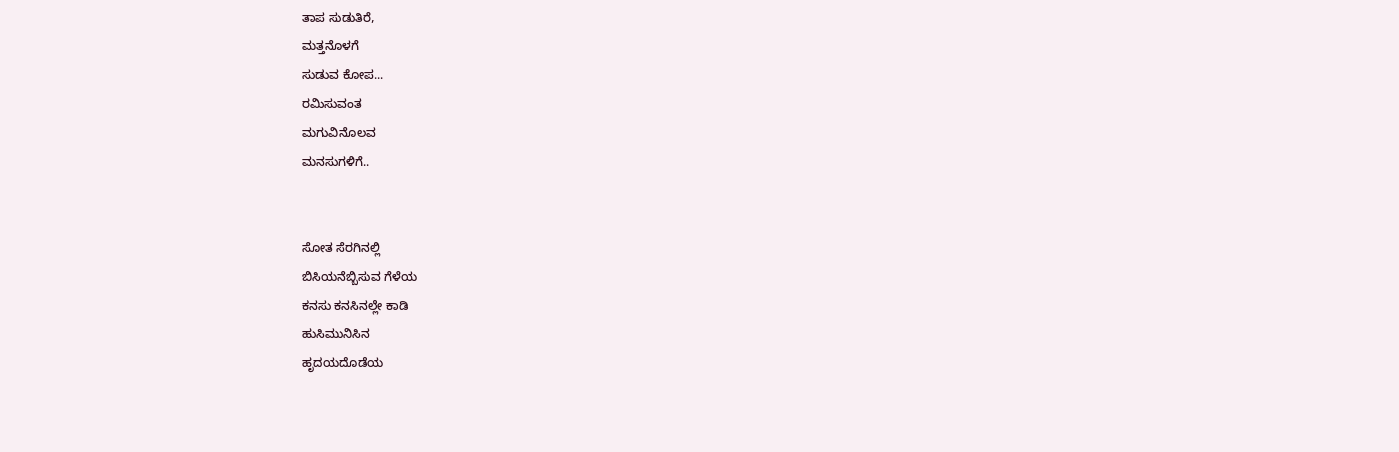ತಾಪ ಸುಡುತಿರೆ,
ಮತ್ತನೊಳಗೆ
ಸುಡುವ ಕೋಪ...
ರಮಿಸುವಂತ
ಮಗುವಿನೊಲವ
ಮನಸುಗಳಿಗೆ..


ಸೋತ ಸೆರಗಿನಲ್ಲಿ
ಬಿಸಿಯನೆಬ್ಬಿಸುವ ಗೆಳೆಯ
ಕನಸು ಕನಸಿನಲ್ಲೇ ಕಾಡಿ
ಹುಸಿಮುನಿಸಿನ
ಹೃದಯದೊಡೆಯ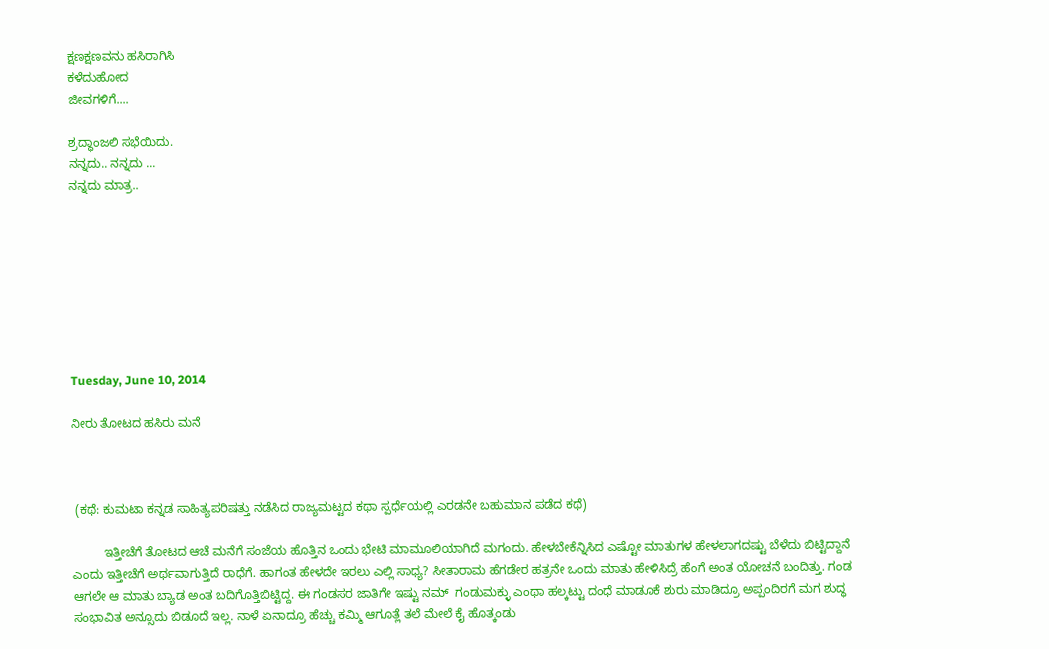ಕ್ಷಣಕ್ಷಣವನು ಹಸಿರಾಗಿಸಿ
ಕಳೆದುಹೋದ
ಜೀವಗಳಿಗೆ....

ಶ್ರದ್ಧಾಂಜಲಿ ಸಭೆಯಿದು.
ನನ್ನದು.. ನನ್ನದು ...
ನನ್ನದು ಮಾತ್ರ..








Tuesday, June 10, 2014

ನೀರು ತೋಟದ ಹಸಿರು ಮನೆ



 (ಕಥೆ: ಕುಮಟಾ ಕನ್ನಡ ಸಾಹಿತ್ಯಪರಿಷತ್ತು ನಡೆಸಿದ ರಾಜ್ಯಮಟ್ಟದ ಕಥಾ ಸ್ಪರ್ಧೆಯಲ್ಲಿ ಎರಡನೇ ಬಹುಮಾನ ಪಡೆದ ಕಥೆ)

         ಇತ್ತೀಚೆಗೆ ತೋಟದ ಆಚೆ ಮನೆಗೆ ಸಂಜೆಯ ಹೊತ್ತಿನ ಒಂದು ಭೇಟಿ ಮಾಮೂಲಿಯಾಗಿದೆ ಮಗಂದು. ಹೇಳಬೇಕೆನ್ನಿಸಿದ ಎಷ್ಟೋ ಮಾತುಗಳ ಹೇಳಲಾಗದಷ್ಟು ಬೆಳೆದು ಬಿಟ್ಟಿದ್ದಾನೆ ಎಂದು ಇತ್ತೀಚೆಗೆ ಅರ್ಥವಾಗುತ್ತಿದೆ ರಾಧೆಗೆ. ಹಾಗಂತ ಹೇಳದೇ ಇರಲು ಎಲ್ಲಿ ಸಾಧ್ಯ? ಸೀತಾರಾಮ ಹೆಗಡೇರ ಹತ್ರನೇ ಒಂದು ಮಾತು ಹೇಳಿಸಿದ್ರೆ ಹೆಂಗೆ ಅಂತ ಯೋಚನೆ ಬಂದಿತ್ತು. ಗಂಡ ಆಗಲೇ ಆ ಮಾತು ಬ್ಯಾಡ ಅಂತ ಬದಿಗೊತ್ತಿಬಿಟ್ಟಿದ್ದ. ಈ ಗಂಡಸರ ಜಾತಿಗೇ ಇಷ್ಟು ನಮ್  ಗಂಡುಮಕ್ಳು ಎಂಥಾ ಹಲ್ಕಟ್ಟು ದಂಧೆ ಮಾಡೂಕೆ ಶುರು ಮಾಡಿದ್ರೂ ಅಪ್ಪಂದಿರಗೆ ಮಗ ಶುದ್ಧ ಸಂಭಾವಿತ ಅನ್ಸೂದು ಬಿಡೂದೆ ಇಲ್ಲ. ನಾಳೆ ಏನಾದ್ರೂ ಹೆಚ್ಚು ಕಮ್ಮಿ ಆಗೂತ್ಲೆ ತಲೆ ಮೇಲೆ ಕೈ ಹೊತ್ಕಂಡು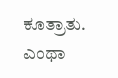ಕೂತ್ರಾತು. ಎಂಥಾ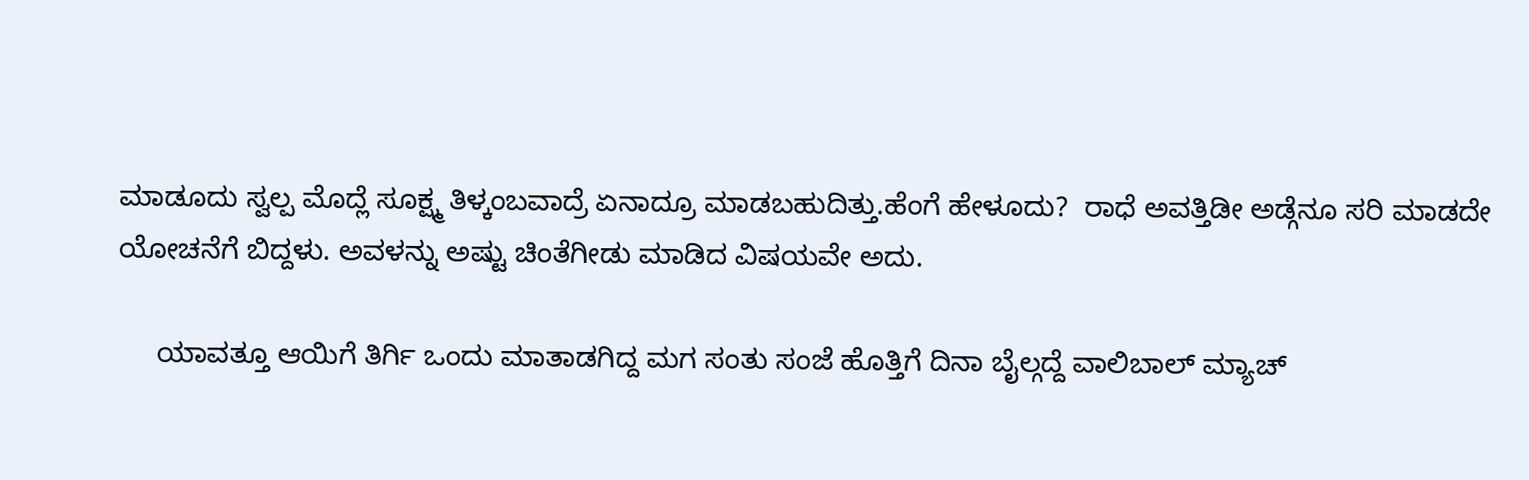ಮಾಡೂದು ಸ್ವಲ್ಪ ಮೊದ್ಲೆ ಸೂಕ್ಷ್ಮ ತಿಳ್ಕಂಬವಾದ್ರೆ ಏನಾದ್ರೂ ಮಾಡಬಹುದಿತ್ತು.ಹೆಂಗೆ ಹೇಳೂದು?  ರಾಧೆ ಅವತ್ತಿಡೀ ಅಡ್ಗೆನೂ ಸರಿ ಮಾಡದೇ ಯೋಚನೆಗೆ ಬಿದ್ದಳು. ಅವಳನ್ನು ಅಷ್ಟು ಚಿಂತೆಗೀಡು ಮಾಡಿದ ವಿಷಯವೇ ಅದು.

     ಯಾವತ್ತೂ ಆಯಿಗೆ ತಿರ್ಗಿ ಒಂದು ಮಾತಾಡಗಿದ್ದ ಮಗ ಸಂತು ಸಂಜೆ ಹೊತ್ತಿಗೆ ದಿನಾ ಬೈಲ್ಗದ್ದೆ ವಾಲಿಬಾಲ್ ಮ್ಯಾಚ್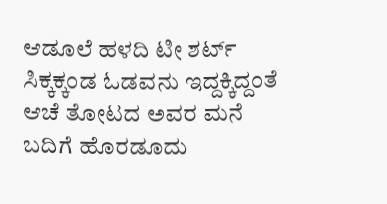ಆಡೂಲೆ ಹಳದಿ ಟೀ ಶರ್ಟ್ ಸಿಕ್ಕಕ್ಕಂಡ ಓಡವನು ಇದ್ದಕ್ಕಿದ್ದಂತೆ ಆಚೆ ತೋಟದ ಅವರ ಮನೆ ಬದಿಗೆ ಹೊರಡೂದು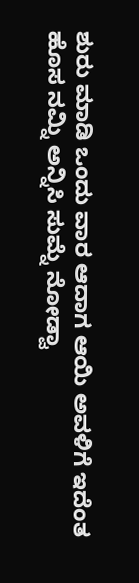ಶುರು ಮಾಡಿ ಒಂದು ವಾರ ಆದಾಗ ಆಯಿ ಅವಳಿಗೆ ಇದೆಂತ ಹೊಸ ನಮ್ನಿ ಅನ್ನಿಸಿ ಸುಮ್ನೆ ನೋಡ್ವಾ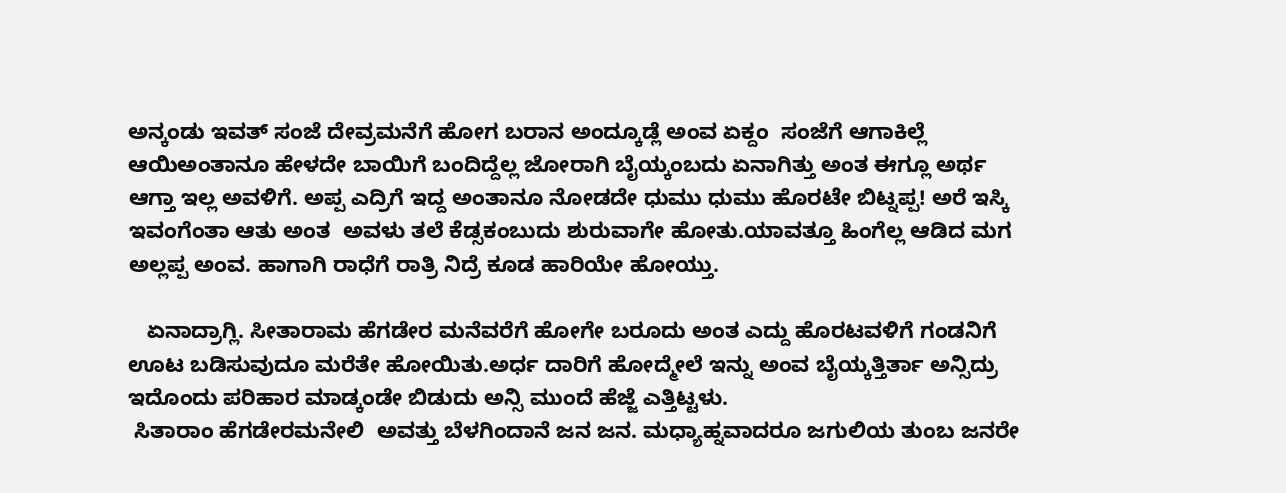ಅನ್ಕಂಡು ಇವತ್ ಸಂಜೆ ದೇವ್ರಮನೆಗೆ ಹೋಗ ಬರಾನ ಅಂದ್ಕೂಡ್ಲೆ ಅಂವ ಏಕ್ದಂ  ಸಂಜೆಗೆ ಆಗಾಕಿಲ್ಲೆ ಆಯಿಅಂತಾನೂ ಹೇಳದೇ ಬಾಯಿಗೆ ಬಂದಿದ್ದೆಲ್ಲ ಜೋರಾಗಿ ಬೈಯ್ಕಂಬದು ಏನಾಗಿತ್ತು ಅಂತ ಈಗ್ಲೂ ಅರ್ಥ ಆಗ್ತಾ ಇಲ್ಲ ಅವಳಿಗೆ. ಅಪ್ಪ ಎದ್ರಿಗೆ ಇದ್ದ ಅಂತಾನೂ ನೋಡದೇ ಧುಮು ಧುಮು ಹೊರಟೇ ಬಿಟ್ನಪ್ಪ! ಅರೆ ಇಸ್ಕಿ ಇವಂಗೆಂತಾ ಆತು ಅಂತ  ಅವಳು ತಲೆ ಕೆಡ್ಸಕಂಬುದು ಶುರುವಾಗೇ ಹೋತು.ಯಾವತ್ತೂ ಹಿಂಗೆಲ್ಲ ಆಡಿದ ಮಗ ಅಲ್ಲಪ್ಪ ಅಂವ. ಹಾಗಾಗಿ ರಾಧೆಗೆ ರಾತ್ರಿ ನಿದ್ರೆ ಕೂಡ ಹಾರಿಯೇ ಹೋಯ್ತು.

   ಏನಾದ್ರಾಗ್ಲಿ. ಸೀತಾರಾಮ ಹೆಗಡೇರ ಮನೆವರೆಗೆ ಹೋಗೇ ಬರೂದು ಅಂತ ಎದ್ದು ಹೊರಟವಳಿಗೆ ಗಂಡನಿಗೆ ಊಟ ಬಡಿಸುವುದೂ ಮರೆತೇ ಹೋಯಿತು.ಅರ್ಧ ದಾರಿಗೆ ಹೋದ್ಮೇಲೆ ಇನ್ನು ಅಂವ ಬೈಯ್ಕತ್ತಿರ್ತಾ ಅನ್ಸಿದ್ರು ಇದೊಂದು ಪರಿಹಾರ ಮಾಡ್ಕಂಡೇ ಬಿಡುದು ಅನ್ಸಿ ಮುಂದೆ ಹೆಜ್ಜೆ ಎತ್ತಿಟ್ಟಳು.
 ಸಿತಾರಾಂ ಹೆಗಡೇರಮನೇಲಿ  ಅವತ್ತು ಬೆಳಗಿಂದಾನೆ ಜನ ಜನ. ಮಧ್ಯಾಹ್ನವಾದರೂ ಜಗುಲಿಯ ತುಂಬ ಜನರೇ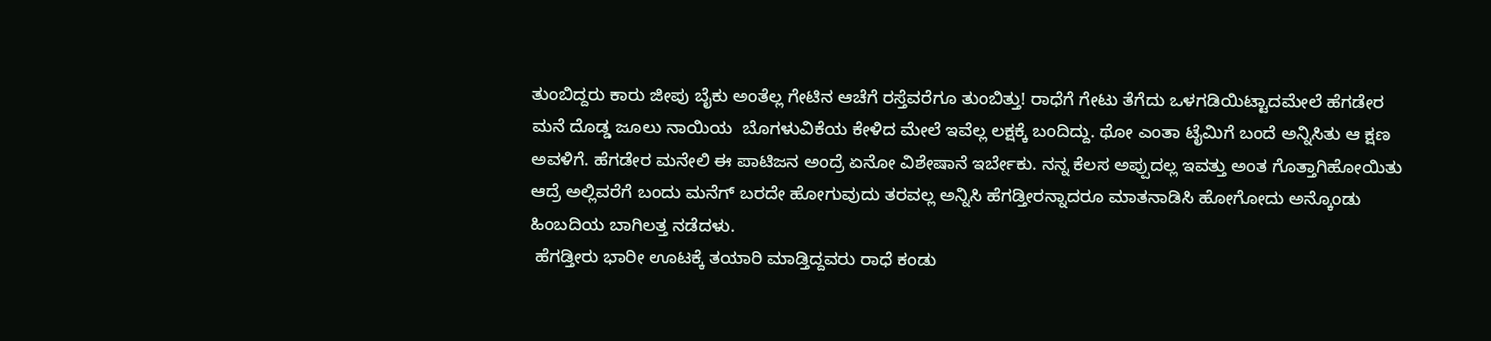ತುಂಬಿದ್ದರು ಕಾರು ಜೀಪು ಬೈಕು ಅಂತೆಲ್ಲ ಗೇಟಿನ ಆಚೆಗೆ ರಸ್ತೆವರೆಗೂ ತುಂಬಿತ್ತು! ರಾಧೆಗೆ ಗೇಟು ತೆಗೆದು ಒಳಗಡಿಯಿಟ್ಟಾದಮೇಲೆ ಹೆಗಡೇರ  ಮನೆ ದೊಡ್ಡ ಜೂಲು ನಾಯಿಯ  ಬೊಗಳುವಿಕೆಯ ಕೇಳಿದ ಮೇಲೆ ಇವೆಲ್ಲ ಲಕ್ಷಕ್ಕೆ ಬಂದಿದ್ದು. ಥೋ ಎಂತಾ ಟೈಮಿಗೆ ಬಂದೆ ಅನ್ನಿಸಿತು ಆ ಕ್ಷಣ ಅವಳಿಗೆ. ಹೆಗಡೇರ ಮನೇಲಿ ಈ ಪಾಟಿಜನ ಅಂದ್ರೆ ಏನೋ ವಿಶೇಷಾನೆ ಇರ್ಬೇಕು. ನನ್ನ ಕೆಲಸ ಅಪ್ಪುದಲ್ಲ ಇವತ್ತು ಅಂತ ಗೊತ್ತಾಗಿಹೋಯಿತು ಆದ್ರೆ ಅಲ್ಲಿವರೆಗೆ ಬಂದು ಮನೆಗ್ ಬರದೇ ಹೋಗುವುದು ತರವಲ್ಲ ಅನ್ನಿಸಿ ಹೆಗಡ್ತೀರನ್ನಾದರೂ ಮಾತನಾಡಿಸಿ ಹೋಗೋದು ಅನ್ಕೊಂಡು ಹಿಂಬದಿಯ ಬಾಗಿಲತ್ತ ನಡೆದಳು.
 ಹೆಗಡ್ತೀರು ಭಾರೀ ಊಟಕ್ಕೆ ತಯಾರಿ ಮಾಡ್ತಿದ್ದವರು ರಾಧೆ ಕಂಡು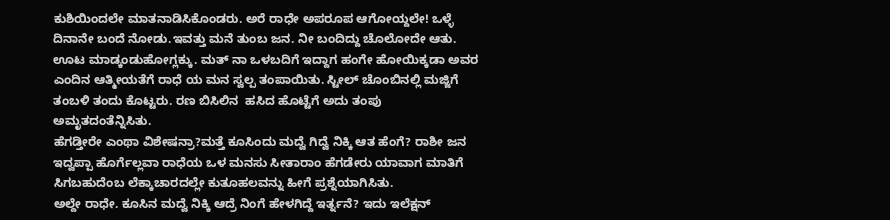ಕುಶಿಯಿಂದಲೇ ಮಾತನಾಡಿಸಿಕೊಂಡರು. ಅರೆ ರಾಧೇ ಅಪರೂಪ ಆಗೋಯ್ದಲೇ! ಒಳ್ಳೆ ದಿನಾನೇ ಬಂದೆ ನೋಡು.ಇವತ್ತು ಮನೆ ತುಂಬ ಜನ. ನೀ ಬಂದಿದ್ದು ಚೊಲೋದೇ ಆತು. ಊಟ ಮಾಡ್ಕಂಡುಹೋಗ್ಲಕ್ಕು. ಮತ್ ನಾ ಒಳಬದಿಗೆ ಇದ್ದಾಗ ಹಂಗೇ ಹೋಯಿಕ್ಕಡಾ ಅವರ ಎಂದಿನ ಆತ್ಮೀಯತೆಗೆ ರಾಧೆ ಯ ಮನ ಸ್ವಲ್ಪ ತಂಪಾಯಿತು. ಸ್ಟೀಲ್ ಚೊಂಬಿನಲ್ಲಿ ಮಜ್ಜಿಗೆ ತಂಬಳಿ ತಂದು ಕೊಟ್ಟರು. ರಣ ಬಿಸಿಲಿನ  ಹಸಿದ ಹೊಟ್ಟೆಗೆ ಅದು ತಂಪು ಅಮೃತದಂತೆನ್ನಿಸಿತು.
ಹೆಗಡ್ತೀರೇ ಎಂಥಾ ವಿಶೇಷನ್ರಾ?ಮತ್ತೆ ಕೂಸಿಂದು ಮದ್ವೆ ಗಿದ್ವೆ ನಿಕ್ಕಿ ಆತ ಹೆಂಗೆ? ರಾಶೀ ಜನ ಇದ್ವಪ್ಪಾ ಹೊರ್ಗೆಲ್ಲವಾ ರಾಧೆಯ ಒಳ ಮನಸು ಸೀತಾರಾಂ ಹೆಗಡೇರು ಯಾವಾಗ ಮಾತಿಗೆ ಸಿಗಬಹುದೆಂಬ ಲೆಕ್ಕಾಚಾರದಲ್ಲೇ ಕುತೂಹಲವನ್ನು ಹೀಗೆ ಪ್ರಶ್ನೆಯಾಗಿಸಿತು.
ಅಲ್ದೇ ರಾಧೇ. ಕೂಸಿನ ಮದ್ವೆ ನಿಕ್ಕಿ ಆದ್ರೆ ನಿಂಗೆ ಹೇಳಗಿದ್ದೆ ಇರ್ತ್ನನೆ? ಇದು ಇಲೆಕ್ಷನ್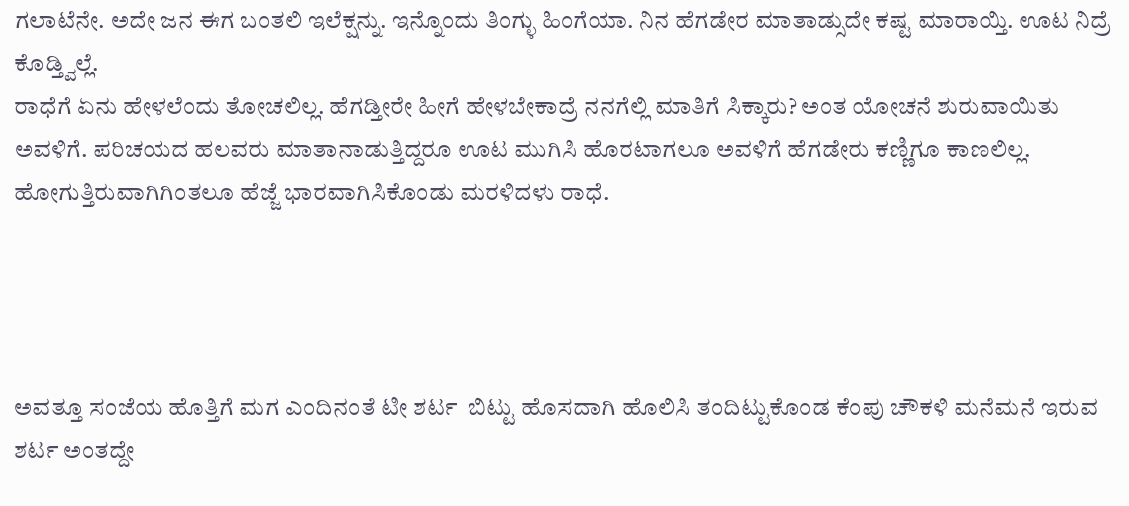ಗಲಾಟೆನೇ. ಅದೇ ಜನ ಈಗ ಬಂತಲಿ ಇಲೆಕ್ಷನ್ನು. ಇನ್ನೊಂದು ತಿಂಗ್ಳು ಹಿಂಗೆಯಾ. ನಿನ ಹೆಗಡೇರ ಮಾತಾಡ್ಸುದೇ ಕಷ್ಟ ಮಾರಾಯ್ತಿ. ಊಟ ನಿದ್ರೆ ಕೊಡ್ತ್ವಿಲ್ಲೆ.
ರಾಧೆಗೆ ಏನು ಹೇಳಲೆಂದು ತೋಚಲಿಲ್ಲ. ಹೆಗಡ್ತೀರೇ ಹೀಗೆ ಹೇಳಬೇಕಾದ್ರೆ ನನಗೆಲ್ಲಿ ಮಾತಿಗೆ ಸಿಕ್ಕಾರು? ಅಂತ ಯೋಚನೆ ಶುರುವಾಯಿತು ಅವಳಿಗೆ. ಪರಿಚಯದ ಹಲವರು ಮಾತಾನಾಡುತ್ತಿದ್ದರೂ ಊಟ ಮುಗಿಸಿ ಹೊರಟಾಗಲೂ ಅವಳಿಗೆ ಹೆಗಡೇರು ಕಣ್ಣಿಗೂ ಕಾಣಲಿಲ್ಲ. ಹೋಗುತ್ತಿರುವಾಗಿಗಿಂತಲೂ ಹೆಜ್ಜೆ ಭಾರವಾಗಿಸಿಕೊಂಡು ಮರಳಿದಳು ರಾಧೆ.




ಅವತ್ತೂ ಸಂಜೆಯ ಹೊತ್ತಿಗೆ ಮಗ ಎಂದಿನಂತೆ ಟೀ ಶರ್ಟ  ಬಿಟ್ಟು ಹೊಸದಾಗಿ ಹೊಲಿಸಿ ತಂದಿಟ್ಟುಕೊಂಡ ಕೆಂಪು ಚೌಕಳಿ ಮನೆಮನೆ ಇರುವ ಶರ್ಟ ಅಂತದ್ದೇ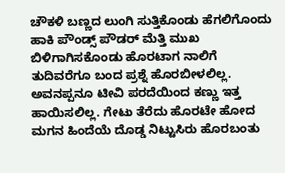ಚೌಕಳಿ ಬಣ್ಣದ ಲುಂಗಿ ಸುತ್ತಿಕೊಂಡು ಹೆಗಲಿಗೊಂದು ಹಾಕಿ ಪೌಂಡ್ಸ್ ಪೌಡರ್ ಮೆತ್ತಿ ಮುಖ ಬಿಳಿಗಾಗಿಸಕೊಂಡು ಹೊರಟಾಗ ನಾಲಿಗೆ ತುದಿವರೆಗೂ ಬಂದ ಪ್ರಶ್ನೆ ಹೊರಬೀಳಲಿಲ್ಲ. ಅವನಪ್ಪನೂ ಟೀವಿ ಪರದೆಯಿಂದ ಕಣ್ಣು ಇತ್ತ ಹಾಯಿಸಲಿಲ್ಲ. ಗೇಟು ತೆರೆದು ಹೊರಟೇ ಹೋದ ಮಗನ ಹಿಂದೆಯೆ ದೊಡ್ಡ ನಿಟ್ಟುಸಿರು ಹೊರಬಂತು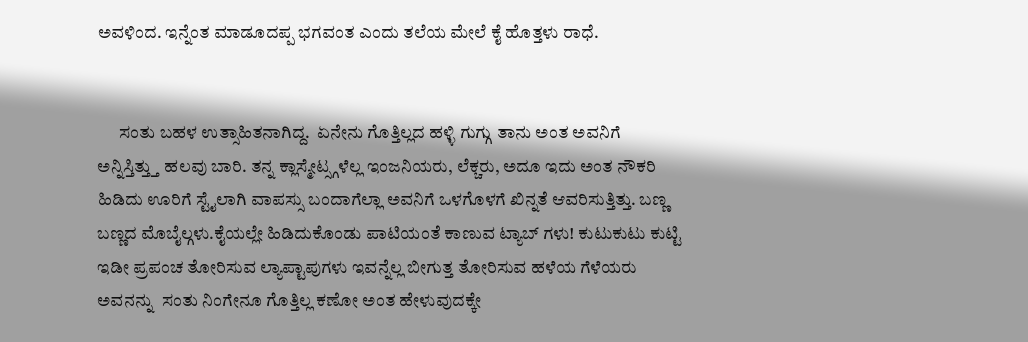ಅವಳಿಂದ. ಇನ್ನೆಂತ ಮಾಡೂದಪ್ಪ ಭಗವಂತ ಎಂದು ತಲೆಯ ಮೇಲೆ ಕೈ ಹೊತ್ತಳು ರಾಧೆ.


      ಸಂತು ಬಹಳ ಉತ್ಸಾಹಿತನಾಗಿದ್ದ.  ಏನೇನು ಗೊತ್ತಿಲ್ಲದ ಹಳ್ಳಿ ಗುಗ್ಗು ತಾನು ಅಂತ ಅವನಿಗೆ ಅನ್ನಿಸ್ತಿತ್ತ್ತು ಹಲವು ಬಾರಿ. ತನ್ನ ಕ್ಲಾಸ್ಮೇಟ್ಸ್ಗಳೆಲ್ಲ ಇಂಜನಿಯರು, ಲೆಕ್ಚರು, ಅದೂ ಇದು ಅಂತ ನೌಕರಿ ಹಿಡಿದು ಊರಿಗೆ ಸ್ಟೈಲಾಗಿ ವಾಪಸ್ಸು ಬಂದಾಗೆಲ್ಲಾ ಅವನಿಗೆ ಒಳಗೊಳಗೆ ಖಿನ್ನತೆ ಆವರಿಸುತ್ತಿತ್ತು. ಬಣ್ಣ ಬಣ್ಣದ ಮೊಬೈಲ್ಗಳು.ಕೈಯಲ್ಲೇ ಹಿಡಿದುಕೊಂಡು ಪಾಟಿಯಂತೆ ಕಾಣುವ ಟ್ಯಾಬ್ ಗಳು! ಕುಟುಕುಟು ಕುಟ್ಟಿ ಇಡೀ ಪ್ರಪಂಚ ತೋರಿಸುವ ಲ್ಯಾಪ್ಟಾಪುಗಳು ಇವನ್ನೆಲ್ಲ ಬೀಗುತ್ತ ತೋರಿಸುವ ಹಳೆಯ ಗೆಳೆಯರು ಅವನನ್ನು  ಸಂತು ನಿಂಗೇನೂ ಗೊತ್ತಿಲ್ಲ ಕಣೋ ಅಂತ ಹೇಳುವುದಕ್ಕೇ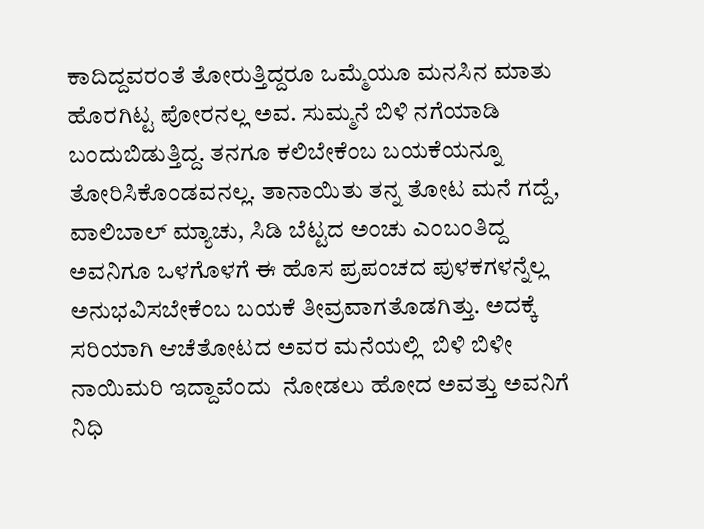ಕಾದಿದ್ದವರಂತೆ ತೋರುತ್ತಿದ್ದರೂ ಒಮ್ಮೆಯೂ ಮನಸಿನ ಮಾತು ಹೊರಗಿಟ್ಟ ಪೋರನಲ್ಲ ಅವ. ಸುಮ್ಮನೆ ಬಿಳಿ ನಗೆಯಾಡಿ ಬಂದುಬಿಡುತ್ತಿದ್ದ. ತನಗೂ ಕಲಿಬೇಕೆಂಬ ಬಯಕೆಯನ್ನೂ ತೋರಿಸಿಕೊಂಡವನಲ್ಲ. ತಾನಾಯಿತು ತನ್ನ ತೋಟ ಮನೆ ಗದ್ದೆ, ವಾಲಿಬಾಲ್ ಮ್ಯಾಚು, ಸಿಡಿ ಬೆಟ್ಟದ ಅಂಚು ಎಂಬಂತಿದ್ದ ಅವನಿಗೂ ಒಳಗೊಳಗೆ ಈ ಹೊಸ ಪ್ರಪಂಚದ ಪುಳಕಗಳನ್ನೆಲ್ಲ ಅನುಭವಿಸಬೇಕೆಂಬ ಬಯಕೆ ತೀವ್ರವಾಗತೊಡಗಿತ್ತು. ಅದಕ್ಕೆ ಸರಿಯಾಗಿ ಆಚೆತೋಟದ ಅವರ ಮನೆಯಲ್ಲಿ  ಬಿಳಿ ಬಿಳೀ ನಾಯಿಮರಿ ಇದ್ದಾವೆಂದು  ನೋಡಲು ಹೋದ ಅವತ್ತು ಅವನಿಗೆ ನಿಧಿ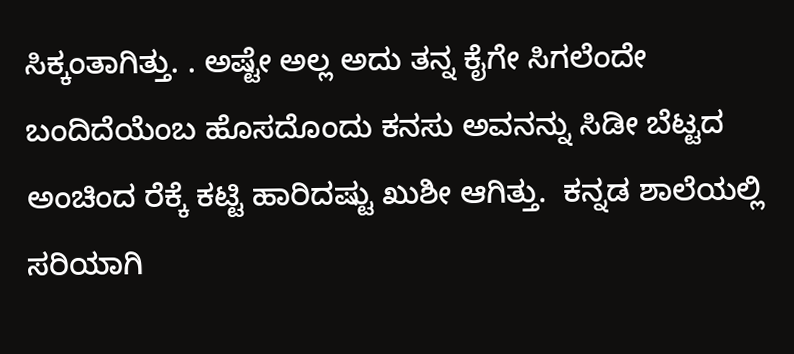ಸಿಕ್ಕಂತಾಗಿತ್ತು. . ಅಷ್ಟೇ ಅಲ್ಲ ಅದು ತನ್ನ ಕೈಗೇ ಸಿಗಲೆಂದೇ ಬಂದಿದೆಯೆಂಬ ಹೊಸದೊಂದು ಕನಸು ಅವನನ್ನು ಸಿಡೀ ಬೆಟ್ಟದ ಅಂಚಿಂದ ರೆಕ್ಕೆ ಕಟ್ಟಿ ಹಾರಿದಷ್ಟು ಖುಶೀ ಆಗಿತ್ತು.  ಕನ್ನಡ ಶಾಲೆಯಲ್ಲಿ ಸರಿಯಾಗಿ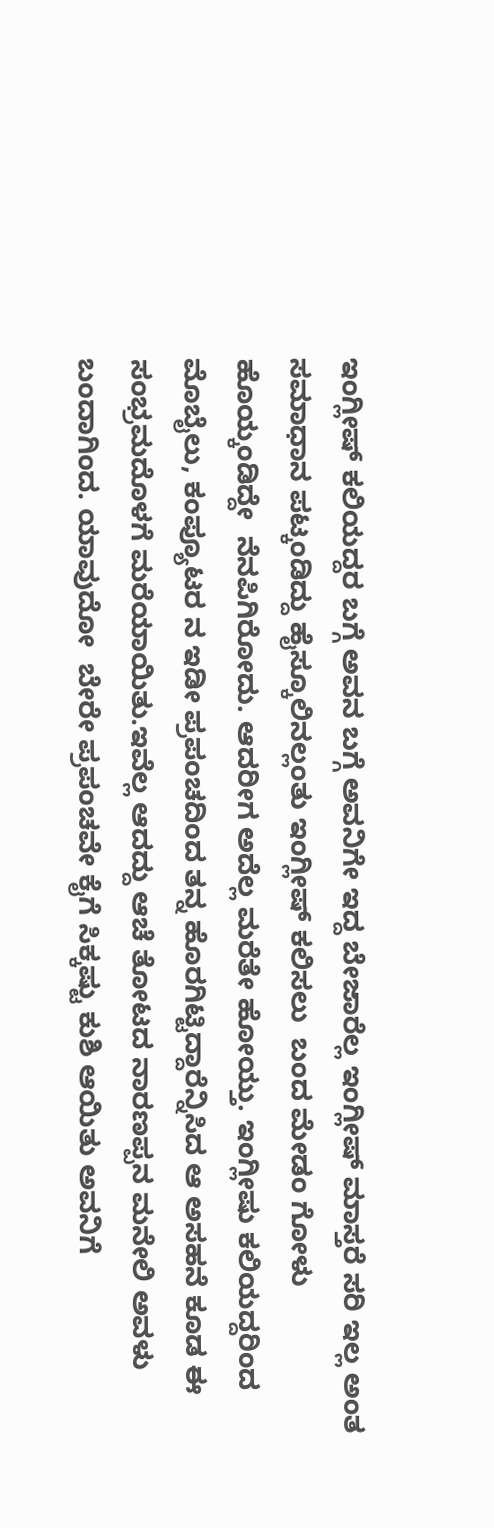ಇಂಗ್ಲೀಷ್ ಕಲಿಯದ್ದರ ಬಗ್ಗೆ ಅವನ ಬಗ್ಗೆ ಅವನಿಗೇ ಇದ್ದ ಬೇಜಾರೆಲ್ಲ ಇಂಗ್ಲೀಷ್ ಮಾಸ್ತರೆ ಸರಿ ಇಲ್ಲ ಅಂತ ಸಮಾಧಾನ ಪಟ್ಕಂಡಿದ್ದು ಹೈಸ್ಕೂಲಿನಲ್ಲಂತು ಇಂಗ್ಲೀಷ್ ಕಲಿಸಲು  ಬಂದ ಮೇಡಂ ಗೋಳು ಹೊಯ್ಕಂಡಿದ್ದೇ  ನೆನಪಿಗಿರೋದು. ಆದರೀಗ ಅದೆಲ್ಲ ಮರೆತೇ ಹೋಯ್ತು. ಇಂಗ್ಲೀಷು ಕಲಿಯದ್ದರಿಂದ ಮೊಬೈಲು, ಕಂಪ್ಯೂಟರ ನ ಇಡೀ ಪ್ರಪಂಚದಿಂದ ತನ್ನ ಹೊರಗಿಟ್ಟಿದ್ದಾರೆನ್ನಿಸಿದ ಆ ಅಸಹನೆ ಕೂಡ ಈ ಸಂಭ್ರಮದೊಳಗೆ ಮರೆಯಾಯಿತು.ಇವೆಲ್ಲ ಆದದ್ದು ಆಚೆ ತೋಟದ ನಾರಣಪ್ಪನ ಮನೇಲಿ ಅವಳು ಬಂದಾಗಿಂದ. ಯಾವುದೋ  ಬೇರೇ ಪ್ರಪಂಚವೇ ಕೈಗೆ ಸಿಕ್ಕಷ್ಟು ಕುಶಿ ಆಯಿತು ಅವನಿಗೆ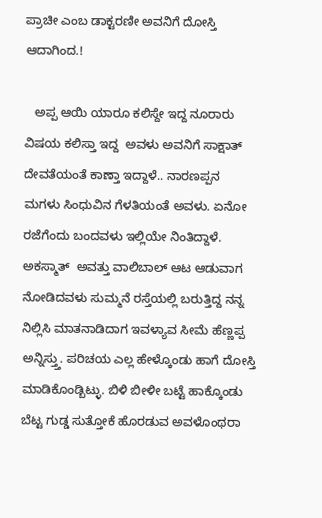ಪ್ರಾಚೀ ಎಂಬ ಡಾಕ್ಟರಣೀ ಅವನಿಗೆ ದೋಸ್ತಿ ಆದಾಗಿಂದ.!

   ಅಪ್ಪ ಆಯಿ ಯಾರೂ ಕಲಿಸ್ದೇ ಇದ್ದ ನೂರಾರು ವಿಷಯ ಕಲಿಸ್ತಾ ಇದ್ದ  ಅವಳು ಅವನಿಗೆ ಸಾಕ್ಷಾತ್ ದೇವತೆಯಂತೆ ಕಾಣ್ತಾ ಇದ್ದಾಳೆ.. ನಾರಣಪ್ಪನ  ಮಗಳು ಸಿಂಧುವಿನ ಗೆಳತಿಯಂತೆ ಅವಳು. ಏನೋ ರಜೆಗೆಂದು ಬಂದವಳು ಇಲ್ಲಿಯೇ ನಿಂತಿದ್ದಾಳೆ. ಅಕಸ್ಮಾತ್  ಅವತ್ತು ವಾಲಿಬಾಲ್ ಆಟ ಆಡುವಾಗ  ನೋಡಿದವಳು ಸುಮ್ಮನೆ ರಸ್ತೆಯಲ್ಲಿ ಬರುತ್ತಿದ್ದ ನನ್ನ ನಿಲ್ಲಿಸಿ ಮಾತನಾಡಿದಾಗ ಇವಳ್ಯಾವ ಸೀಮೆ ಹೆಣ್ಣಪ್ಪ ಅನ್ನಿಸ್ತ್ತು. ಪರಿಚಯ ಎಲ್ಲ ಹೇಳ್ಕೊಂಡು ಹಾಗೆ ದೋಸ್ತಿ ಮಾಡಿಕೊಂಡ್ಬಿಟ್ಳು. ಬಿಳಿ ಬೀಳೀ ಬಟ್ಟೆ ಹಾಕ್ಕೊಂಡು  ಬೆಟ್ಟ ಗುಡ್ಡ ಸುತ್ತೋಕೆ ಹೊರಡುವ ಅವಳೊಂಥರಾ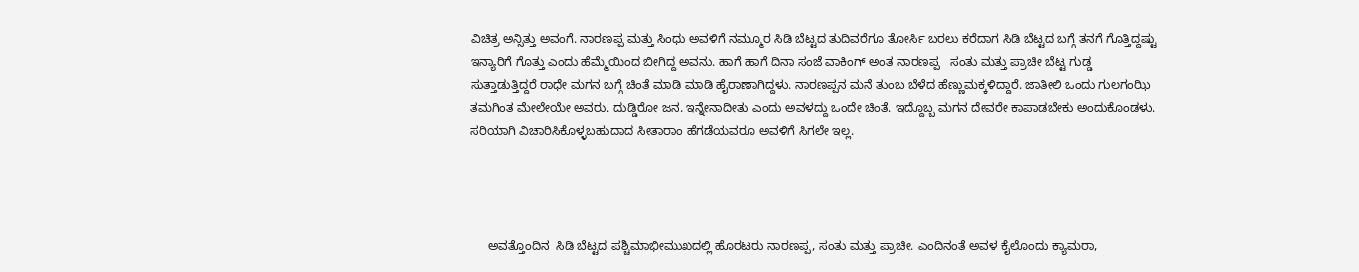ವಿಚಿತ್ರ ಅನ್ಸಿತ್ತು ಅವಂಗೆ. ನಾರಣಪ್ಪ ಮತ್ತು ಸಿಂಧು ಅವಳಿಗೆ ನಮ್ಮೂರ ಸಿಡಿ ಬೆಟ್ಟದ ತುದಿವರೆಗೂ ತೋರ್ಸಿ ಬರಲು ಕರೆದಾಗ ಸಿಡಿ ಬೆಟ್ಟದ ಬಗ್ಗೆ ತನಗೆ ಗೊತ್ತಿದ್ದಷ್ಟು ಇನ್ಯಾರಿಗೆ ಗೊತ್ತು ಎಂದು ಹೆಮ್ಮೆಯಿಂದ ಬೀಗಿದ್ದ ಅವನು. ಹಾಗೆ ಹಾಗೆ ದಿನಾ ಸಂಜೆ ವಾಕಿಂಗ್ ಅಂತ ನಾರಣಪ್ಪ   ಸಂತು ಮತ್ತು ಪ್ರಾಚೀ ಬೆಟ್ಟ ಗುಡ್ಡ ಸುತ್ತಾಡುತ್ತಿದ್ದರೆ ರಾಧೇ ಮಗನ ಬಗ್ಗೆ ಚಿಂತೆ ಮಾಡಿ ಮಾಡಿ ಹೈರಾಣಾಗಿದ್ದಳು. ನಾರಣಪ್ಪನ ಮನೆ ತುಂಬ ಬೆಳೆದ ಹೆಣ್ಣುಮಕ್ಕಳಿದ್ದಾರೆ. ಜಾತೀಲಿ ಒಂದು ಗುಲಗಂಝಿ ತಮಗಿಂತ ಮೇಲೇಯೇ ಅವರು. ದುಡ್ಡಿರೋ ಜನ. ಇನ್ನೇನಾದೀತು ಎಂದು ಅವಳದ್ದು ಒಂದೇ ಚಿಂತೆ. ಇದ್ದೊಬ್ಬ ಮಗನ ದೇವರೇ ಕಾಪಾಡಬೇಕು ಅಂದುಕೊಂಡಳು. ಸರಿಯಾಗಿ ವಿಚಾರಿಸಿಕೊಳ್ಳಬಹುದಾದ ಸೀತಾರಾಂ ಹೆಗಡೆಯವರೂ ಅವಳಿಗೆ ಸಿಗಲೇ ಇಲ್ಲ.




     ಅವತ್ತೊಂದಿನ  ಸಿಡಿ ಬೆಟ್ಟದ ಪಶ್ಚಿಮಾಭೀಮುಖದಲ್ಲಿ ಹೊರಟರು ನಾರಣಪ್ಪ, ಸಂತು ಮತ್ತು ಪ್ರಾಚೀ. ಎಂದಿನಂತೆ ಅವಳ ಕೈಲೊಂದು ಕ್ಯಾಮರಾ,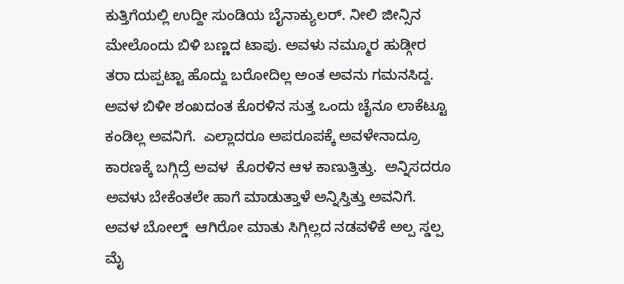ಕುತ್ತಿಗೆಯಲ್ಲಿ ಉದ್ದೀ ಸುಂಡಿಯ ಬೈನಾಕ್ಯುಲರ್. ನೀಲಿ ಜೀನ್ಸಿನ ಮೇಲೊಂದು ಬಿಳಿ ಬಣ್ಣದ ಟಾಪು. ಅವಳು ನಮ್ಮೂರ ಹುಡ್ಗೀರ ತರಾ ದುಪ್ಪಟ್ಟಾ ಹೊದ್ದು ಬರೋದಿಲ್ಲ ಅಂತ ಅವನು ಗಮನಸಿದ್ದ. ಅವಳ ಬಿಳೀ ಶಂಖದಂತ ಕೊರಳಿನ ಸುತ್ತ ಒಂದು ಚೈನೂ ಲಾಕೆಟ್ಟೂ ಕಂಡಿಲ್ಲ ಅವನಿಗೆ.  ಎಲ್ಲಾದರೂ ಅಪರೂಪಕ್ಕೆ ಅವಳೇನಾದ್ರೂ ಕಾರಣಕ್ಕೆ ಬಗ್ಗಿದ್ರೆ ಅವಳ  ಕೊರಳಿನ ಆಳ ಕಾಣುತ್ತಿತ್ತು.  ಅನ್ನಿಸದರೂ  ಅವಳು ಬೇಕೆಂತಲೇ ಹಾಗೆ ಮಾಡುತ್ತಾಳೆ ಅನ್ನಿಸ್ತಿತ್ತು ಅವನಿಗೆ. ಅವಳ ಬೋಲ್ಡ್  ಆಗಿರೋ ಮಾತು ಸಿಗ್ಗಿಲ್ಲದ ನಡವಳಿಕೆ ಅಲ್ಪ ಸ್ಡಲ್ಪ ಮೈ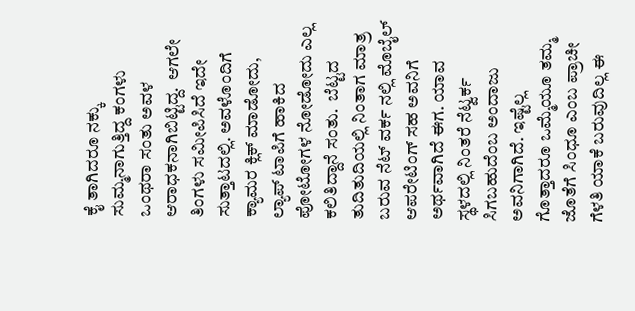ಕೈ ತಾಗಿದರೂ ನಕ್ಕು ಸುಮ್ಮನಾಗುತ್ತಿದ್ದ ಕಂಗಳು ಒಂಥರಾ ಸಂತು ಅವಳ ಆರಾಧಕನಾಗಿಬಿಟ್ಟಿದ್ದ.  ಆಗಲೇ ತಿಂಗಳು ಸಮೀಪಿಸಿದೆ ಇದೇ ಸುತ್ತಾಟದಲ್ಲಿ. ಅವಳೊಂದಿಗೆ ಕ್ಯಾಮರ ಕ್ಲಿಕ್ ಮಾಡೋದು, ಲ್ಯಾಪ್ ಟಾಪಿಗೆ ಹಾಕಿದ ಪೋಟೋಗಳ ನೋಡೋದು ಎಲ್ಲ ಕಲಿತಿದ್ದಾನೆ ಸಂತು.  ಬೆಟ್ಟದ ತುದಿತುದಿಯಲ್ಲಿ ನಿಂತಾಗ ಮಾತ್ರ ಬರುವ ನೆಟ್ ವರ್ಕ ನಲ್ಲಿ ಮೊಬೈಲ್ ಆಪರೇಟಿಂಗ್ ಸಹ ಅವನಿಗೆ ಅರ್ಥವಾಗಿದೆ ಈಗ. ಯಾವ ಸ್ಥಳದಲ್ಲಿ ನಿಂತರೆ ನೆಟ್ವರ್ಕ ಸಿಗಬಹುದೆಂಬ ಅಂದಾಜು ಅವನಿಗಾಗಿದೆ. ಇಷ್ಟೆಲ್ಲ ಗೊತ್ತಾದರೂ ಒಮ್ಮೆಯೂ ತಮ್ಮ ಜೊತೆಗೆ ಸಿಂಧೂ ಎಂಬ ಪ್ರಾಚೀ ಗೆಳತಿ ಯಾಕೆ ಬರುವುದಿಲ್ಲ ಈ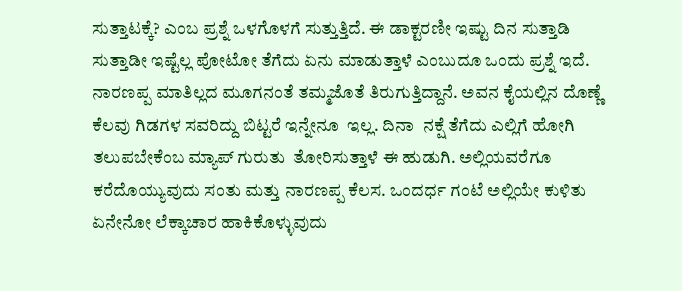ಸುತ್ತಾಟಕ್ಕೆ? ಎಂಬ ಪ್ರಶ್ನೆ ಒಳಗೊಳಗೆ ಸುತ್ತುತ್ತಿದೆ. ಈ ಡಾಕ್ಟರಣೀ ಇಷ್ಟು ದಿನ ಸುತ್ತಾಡಿ ಸುತ್ತಾಡೀ ಇಷ್ಟೆಲ್ಲ ಪೋಟೋ ತೆಗೆದು ಏನು ಮಾಡುತ್ತಾಳೆ ಎಂಬುದೂ ಒಂದು ಪ್ರಶ್ನೆ ಇದೆ. ನಾರಣಪ್ಪ ಮಾತಿಲ್ಲದ ಮೂಗನಂತೆ ತಮ್ಮಜೊತೆ ತಿರುಗುತ್ತಿದ್ದಾನೆ. ಅವನ ಕೈಯಲ್ಲಿನ ದೊಣ್ಣೆ ಕೆಲವು ಗಿಡಗಳ ಸವರಿದ್ದು ಬಿಟ್ಟರೆ ಇನ್ನೇನೂ  ಇಲ್ಲ. ದಿನಾ  ನಕ್ಷೆ ತೆಗೆದು ಎಲ್ಲಿಗೆ ಹೋಗಿ ತಲುಪಬೇಕೆಂಬ ಮ್ಯಾಪ್ ಗುರುತು  ತೋರಿಸುತ್ತಾಳೆ ಈ ಹುಡುಗಿ. ಅಲ್ಲಿಯವರೆಗೂ ಕರೆದೊಯ್ಯುವುದು ಸಂತು ಮತ್ತು ನಾರಣಪ್ಪ ಕೆಲಸ. ಒಂದರ್ಧ ಗಂಟೆ ಅಲ್ಲಿಯೇ ಕುಳಿತು ಏನೇನೋ ಲೆಕ್ಕಾಚಾರ ಹಾಕಿಕೊಳ್ಳುವುದು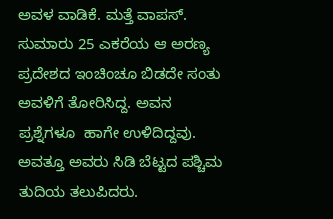ಅವಳ ವಾಡಿಕೆ. ಮತ್ತೆ ವಾಪಸ್. ಸುಮಾರು 25 ಎಕರೆಯ ಆ ಅರಣ್ಯ ಪ್ರದೇಶದ ಇಂಚಿಂಚೂ ಬಿಡದೇ ಸಂತು ಅವಳಿಗೆ ತೋರಿಸಿದ್ದ. ಅವನ ಪ್ರಶ್ನೆಗಳೂ  ಹಾಗೇ ಉಳಿದಿದ್ದವು.
ಅವತ್ತೂ ಅವರು ಸಿಡಿ ಬೆಟ್ಟದ ಪಶ್ಚಿಮ ತುದಿಯ ತಲುಪಿದರು.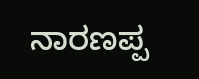ನಾರಣಪ್ಪ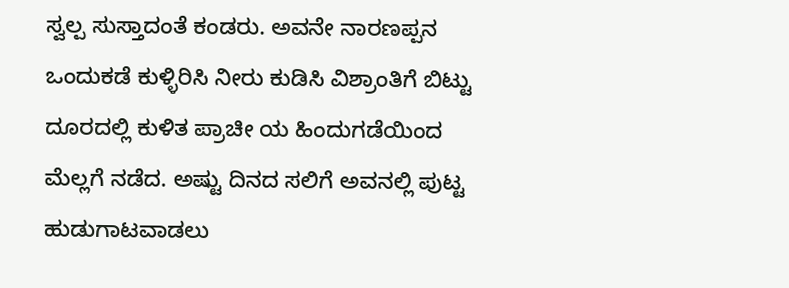ಸ್ವಲ್ಪ ಸುಸ್ತಾದಂತೆ ಕಂಡರು. ಅವನೇ ನಾರಣಪ್ಪನ ಒಂದುಕಡೆ ಕುಳ್ಳಿರಿಸಿ ನೀರು ಕುಡಿಸಿ ವಿಶ್ರಾಂತಿಗೆ ಬಿಟ್ಟು  ದೂರದಲ್ಲಿ ಕುಳಿತ ಪ್ರಾಚೀ ಯ ಹಿಂದುಗಡೆಯಿಂದ ಮೆಲ್ಲಗೆ ನಡೆದ. ಅಷ್ಟು ದಿನದ ಸಲಿಗೆ ಅವನಲ್ಲಿ ಪುಟ್ಟ ಹುಡುಗಾಟವಾಡಲು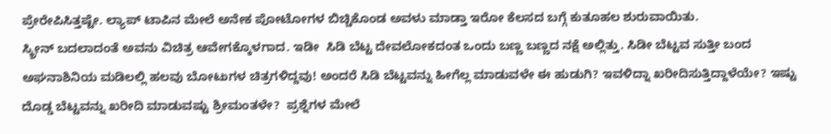ಪ್ರೇರೇಪಿಸಿತ್ತಷ್ಟೇ. ಲ್ಯಾಪ್ ಟಾಪಿನ ಮೇಲೆ ಅನೇಕ ಪೋಟೋಗಳ ಬಿಚ್ಚಿಕೊಂಡ ಅವಳು ಮಾಡ್ತಾ ಇರೋ ಕೆಲಸದ ಬಗ್ಗೆ ಕುತೂಹಲ ಶುರುವಾಯಿತು.
ಸ್ಕ್ರೀನ್ ಬದಲಾದಂತೆ ಅವನು ವಿಚಿತ್ರ ಆವೇಗಕ್ಕೊಳಗಾದ. ಇಡೀ  ಸಿಡಿ ಬೆಟ್ಟ ದೇವಲೋಕದಂತ ಒಂದು ಬಣ್ಣ ಬಣ್ಣದ ನಕ್ಷೆ ಅಲ್ಲಿತ್ತು. ಸಿಡೀ ಬೆಟ್ಟವ ಸುತ್ತೀ ಬಂದ ಅಘನಾಶಿನಿಯ ಮಡಿಲಲ್ಲಿ ಹಲವು ಬೋಟುಗಳ ಚಿತ್ರಗಳಿದ್ದವು! ಅಂದರೆ ಸಿಡಿ ಬೆಟ್ಟವನ್ನು ಹೀಗೆಲ್ಲ ಮಾಡುವಳೇ ಈ ಹುಡುಗಿ? ಇವಳಿದ್ನಾ ಖರೀದಿಸುತ್ತಿದ್ದಾಳೆಯೇ? ಇಷ್ಟು ದೊಡ್ಡ ಬೆಟ್ಟವನ್ನು ಖರೀದಿ ಮಾಡುವಷ್ಟು ಶ್ರೀಮಂತಳೇ?  ಪ್ರಶ್ನೆಗಳ ಮೇಲೆ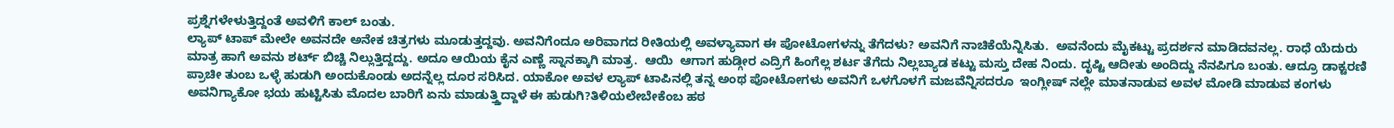ಪ್ರಶ್ನೆಗಳೇಳುತ್ತಿದ್ದಂತೆ ಅವಳಿಗೆ ಕಾಲ್ ಬಂತು.
ಲ್ಯಾಪ್ ಟಾಪ್ ಮೇಲೇ ಅವನದೇ ಅನೇಕ ಚಿತ್ರಗಳು ಮೂಡುತ್ತದ್ದವು. ಅವನಿಗೆಂದೂ ಅರಿವಾಗದ ರೀತಿಯಲ್ಲಿ ಅವಳ್ಯಾವಾಗ ಈ ಪೋಟೋಗಳನ್ನು ತೆಗೆದಳು? ಅವನಿಗೆ ನಾಚಿಕೆಯೆನ್ನಿಸಿತು.  ಅವನೆಂದು ಮೈಕಟ್ಟು ಪ್ರದರ್ಶನ ಮಾಡಿದವನಲ್ಲ. ರಾಧೆ ಯೆದುರು ಮಾತ್ರ ಹಾಗೆ ಅವನು ಶರ್ಟ್ ಬಿಚ್ಚಿ ನಿಲ್ಲುತ್ತಿದ್ದದ್ದು. ಅದೂ ಆಯಿಯ ಕೈನ ಎಣ್ಣೆ ಸ್ನಾನಕ್ಕಾಗಿ ಮಾತ್ರ.  ಆಯಿ  ಆಗಾಗ ಹುಡ್ಗೀರ ಎದ್ರಿಗೆ ಹಿಂಗೆಲ್ಲ ಶರ್ಟ ತೆಗೆದು ನಿಲ್ಲಬ್ಯಾಡ ಕಟ್ಟು ಮಸ್ತು ದೇಹ ನಿಂದು. ದೃಷ್ಟಿ ಆದೀತು ಅಂದಿದ್ದು ನೆನಪಿಗೂ ಬಂತು. ಆದ್ರೂ ಡಾಕ್ಟರಣಿ ಪ್ರಾಚೀ ತುಂಬ ಒಳ್ಳೆ ಹುಡುಗಿ ಅಂದುಕೊಂಡು ಅದನ್ನೆಲ್ಲ ದೂರ ಸರಿಸಿದ. ಯಾಕೋ ಅವಳ ಲ್ಯಾಪ್ ಟಾಪಿನಲ್ಲಿ ತನ್ನ ಅಂಥ ಪೋಟೋಗಳು ಅವನಿಗೆ ಒಳಗೊಳಗೆ ಮಜವೆನ್ನಿಸದರೂ  ಇಂಗ್ಲೀಷ್ ನಲ್ಲೇ ಮಾತನಾಡುವ ಅವಳ ಮೋಡಿ ಮಾಡುವ ಕಂಗಳು ಅವನಿಗ್ಯಾಕೋ ಭಯ ಹುಟ್ಟಿಸಿತು ಮೊದಲ ಬಾರಿಗೆ ಏನು ಮಾಡುತ್ತ್ತಿದ್ದಾಳೆ ಈ ಹುಡುಗಿ?ತಿಳಿಯಲೇಬೇಕೆಂಬ ಹಠ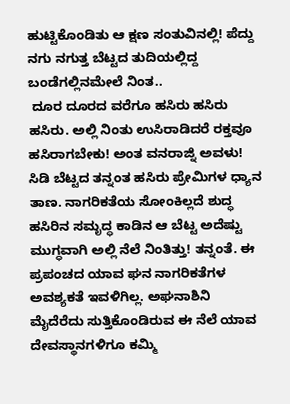ಹುಟ್ಟಿಕೊಂಡಿತು ಆ ಕ್ಷಣ ಸಂತುವಿನಲ್ಲಿ! ಪೆದ್ದು ನಗು ನಗುತ್ತ ಬೆಟ್ಟದ ತುದಿಯಲ್ಲಿದ್ದ ಬಂಡೆಗಲ್ಲಿನಮೇಲೆ ನಿಂತ..
 ದೂರ ದೂರದ ವರೆಗೂ ಹಸಿರು ಹಸಿರು ಹಸಿರು. ಅಲ್ಲಿ ನಿಂತು ಉಸಿರಾಡಿದರೆ ರಕ್ತವೂ ಹಸಿರಾಗಬೇಕು! ಅಂತ ವನರಾಜ್ನಿ ಅವಳು! ಸಿಡಿ ಬೆಟ್ಟದ ತನ್ನಂತ ಹಸಿರು ಪ್ರೇಮಿಗಳ ಧ್ಯಾನ ತಾಣ. ನಾಗರಿಕತೆಯ ಸೋಂಕಿಲ್ಲದೆ ಶುದ್ಧ ಹಸಿರಿನ ಸಮೃದ್ಧ ಕಾಡಿನ ಆ ಬೆಟ್ಟ ಅದೆಷ್ಟು ಮುಗ್ಧವಾಗಿ ಅಲ್ಲಿ ನೆಲೆ ನಿಂತಿತ್ತು! ತನ್ನಂತೆ. ಈ ಪ್ರಪಂಚದ ಯಾವ ಘನ ನಾಗರಿಕತೆಗಳ ಅವಶ್ಯಕತೆ ಇವಳಿಗಿಲ್ಲ. ಅಘನಾಶಿನಿ ಮೈದೆರೆದು ಸುತ್ತಿಕೊಂಡಿರುವ ಈ ನೆಲೆ ಯಾವ ದೇವಸ್ಥಾನಗಳಿಗೂ ಕಮ್ಮಿ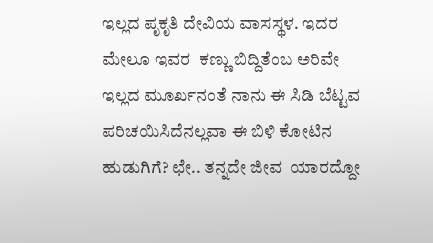ಇಲ್ಲದ ಪೃಕೃತಿ ದೇವಿಯ ವಾಸಸ್ಥಳ. ಇದರ ಮೇಲೂ ಇವರ  ಕಣ್ಣು ಬಿದ್ದಿತೆಂಬ ಅರಿವೇ ಇಲ್ಲದ ಮೂರ್ಖನಂತೆ ನಾನು ಈ ಸಿಡಿ ಬೆಟ್ಟವ ಪರಿಚಯಿಸಿದೆನಲ್ಲವಾ ಈ ಬಿಳಿ ಕೋಟಿನ ಹುಡುಗಿಗೆ? ಛೇ.. ತನ್ನದೇ ಜೀವ  ಯಾರದ್ದೋ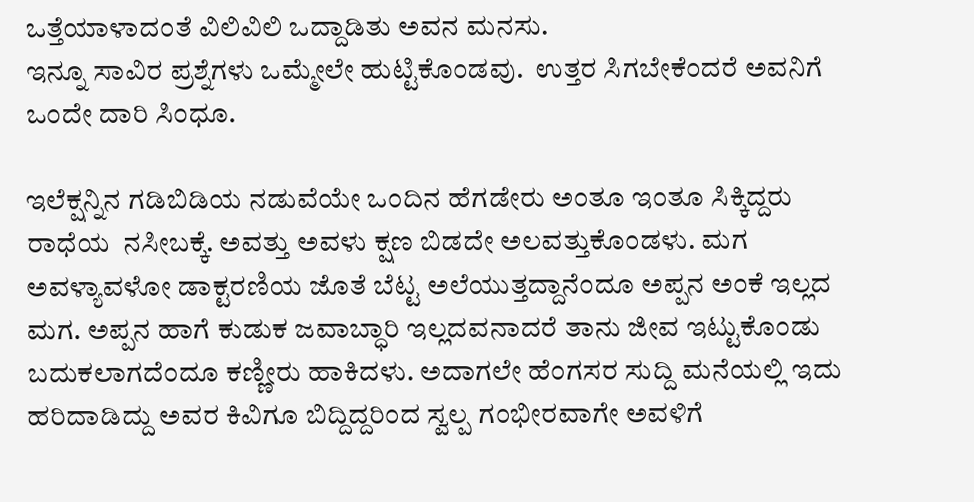ಒತ್ತೆಯಾಳಾದಂತೆ ವಿಲಿವಿಲಿ ಒದ್ದಾಡಿತು ಅವನ ಮನಸು.
ಇನ್ನೂ ಸಾವಿರ ಪ್ರಶ್ನೆಗಳು ಒಮ್ಮೇಲೇ ಹುಟ್ಟಿಕೊಂಡವು.  ಉತ್ತರ ಸಿಗಬೇಕೆಂದರೆ ಅವನಿಗೆ ಒಂದೇ ದಾರಿ ಸಿಂಧೂ.

ಇಲೆಕ್ಷನ್ನಿನ ಗಡಿಬಿಡಿಯ ನಡುವೆಯೇ ಒಂದಿನ ಹೆಗಡೇರು ಅಂತೂ ಇಂತೂ ಸಿಕ್ಕಿದ್ದರು ರಾಧೆಯ  ನಸೀಬಕ್ಕೆ. ಅವತ್ತು ಅವಳು ಕ್ಷಣ ಬಿಡದೇ ಅಲವತ್ತುಕೊಂಡಳು. ಮಗ ಅವಳ್ಯಾವಳೋ ಡಾಕ್ಟರಣಿಯ ಜೊತೆ ಬೆಟ್ಟ ಅಲೆಯುತ್ತದ್ದಾನೆಂದೂ ಅಪ್ಪನ ಅಂಕೆ ಇಲ್ಲದ ಮಗ. ಅಪ್ಪನ ಹಾಗೆ ಕುಡುಕ ಜವಾಬ್ಧಾರಿ ಇಲ್ಲದವನಾದರೆ ತಾನು ಜೀವ ಇಟ್ಟುಕೊಂಡು ಬದುಕಲಾಗದೆಂದೂ ಕಣ್ಣೀರು ಹಾಕಿದಳು. ಅದಾಗಲೇ ಹೆಂಗಸರ ಸುದ್ದಿ ಮನೆಯಲ್ಲಿ ಇದು ಹರಿದಾಡಿದ್ದು ಅವರ ಕಿವಿಗೂ ಬಿದ್ದಿದ್ದರಿಂದ ಸ್ವಲ್ಪ ಗಂಭೀರವಾಗೇ ಅವಳಿಗೆ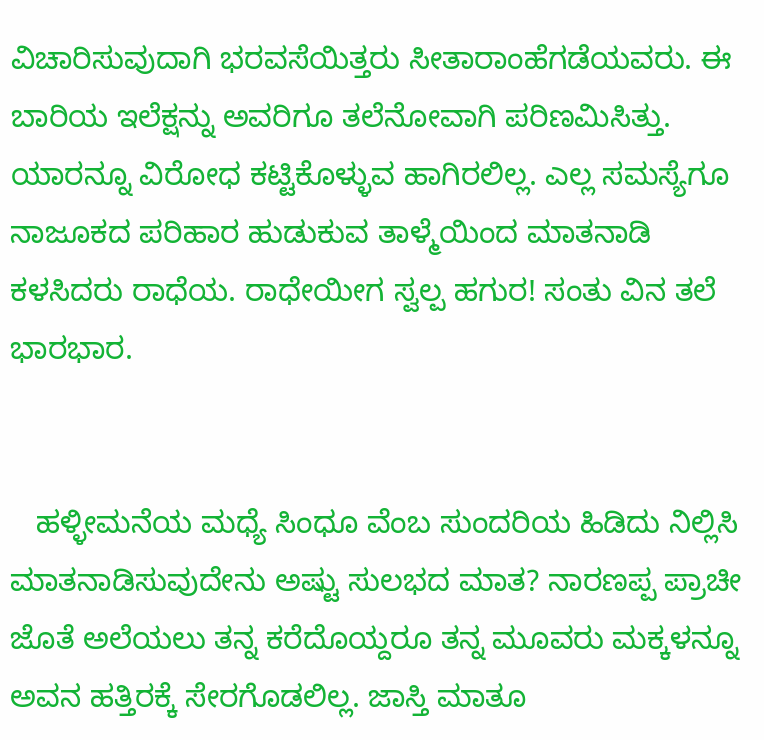ವಿಚಾರಿಸುವುದಾಗಿ ಭರವಸೆಯಿತ್ತರು ಸೀತಾರಾಂಹೆಗಡೆಯವರು. ಈ ಬಾರಿಯ ಇಲೆಕ್ಷನ್ನು ಅವರಿಗೂ ತಲೆನೋವಾಗಿ ಪರಿಣಮಿಸಿತ್ತು. ಯಾರನ್ನೂ ವಿರೋಧ ಕಟ್ಟಿಕೊಳ್ಳುವ ಹಾಗಿರಲಿಲ್ಲ. ಎಲ್ಲ ಸಮಸ್ಯೆಗೂ ನಾಜೂಕದ ಪರಿಹಾರ ಹುಡುಕುವ ತಾಳ್ಮೆಯಿಂದ ಮಾತನಾಡಿ ಕಳಸಿದರು ರಾಧೆಯ. ರಾಧೇಯೀಗ ಸ್ವಲ್ಪ ಹಗುರ! ಸಂತು ವಿನ ತಲೆ ಭಾರಭಾರ.


   ಹಳ್ಳೀಮನೆಯ ಮಧ್ಯೆ ಸಿಂಧೂ ವೆಂಬ ಸುಂದರಿಯ ಹಿಡಿದು ನಿಲ್ಲಿಸಿ ಮಾತನಾಡಿಸುವುದೇನು ಅಷ್ಟು ಸುಲಭದ ಮಾತ? ನಾರಣಪ್ಪ ಪ್ರಾಚೀ ಜೊತೆ ಅಲೆಯಲು ತನ್ನ ಕರೆದೊಯ್ದರೂ ತನ್ನ ಮೂವರು ಮಕ್ಕಳನ್ನೂ ಅವನ ಹತ್ತಿರಕ್ಕೆ ಸೇರಗೊಡಲಿಲ್ಲ. ಜಾಸ್ತಿ ಮಾತೂ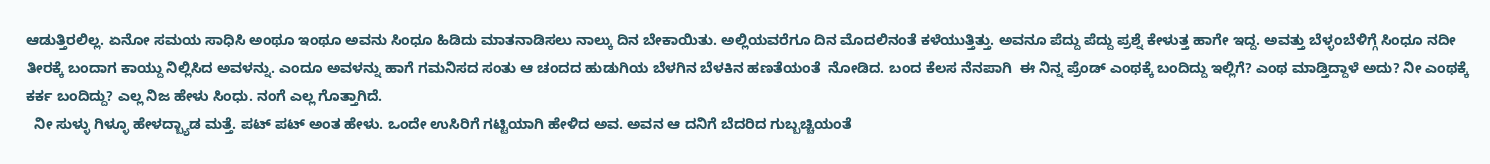ಆಡುತ್ತಿರಲಿಲ್ಲ. ಏನೋ ಸಮಯ ಸಾಧಿಸಿ ಅಂಥೂ ಇಂಥೂ ಅವನು ಸಿಂಧೂ ಹಿಡಿದು ಮಾತನಾಡಿಸಲು ನಾಲ್ಕು ದಿನ ಬೇಕಾಯಿತು. ಅಲ್ಲಿಯವರೆಗೂ ದಿನ ಮೊದಲಿನಂತೆ ಕಳೆಯುತ್ತಿತ್ತು. ಅವನೂ ಪೆದ್ದು ಪೆದ್ದು ಪ್ರಶ್ನೆ ಕೇಳುತ್ತ ಹಾಗೇ ಇದ್ದ. ಅವತ್ತು ಬೆಳ್ಳಂಬೆಳಿಗ್ಗೆ ಸಿಂಧೂ ನದೀ ತೀರಕ್ಕೆ ಬಂದಾಗ ಕಾಯ್ದು ನಿಲ್ಲಿಸಿದ ಅವಳನ್ನು. ಎಂದೂ ಅವಳನ್ನು ಹಾಗೆ ಗಮನಿಸದ ಸಂತು ಆ ಚಂದದ ಹುಡುಗಿಯ ಬೆಳಗಿನ ಬೆಳಕಿನ ಹಣತೆಯಂತೆ  ನೋಡಿದ. ಬಂದ ಕೆಲಸ ನೆನಪಾಗಿ  ಈ ನಿನ್ನ ಪ್ರೆಂಡ್ ಎಂಥಕ್ಕೆ ಬಂದಿದ್ದು ಇಲ್ಲಿಗೆ? ಎಂಥ ಮಾಡ್ತಿದ್ದಾಳೆ ಅದು? ನೀ ಎಂಥಕ್ಕೆ ಕರ್ಕ ಬಂದಿದ್ದು? ಎಲ್ಲ ನಿಜ ಹೇಳು ಸಿಂಧು. ನಂಗೆ ಎಲ್ಲ ಗೊತ್ತಾಗಿದೆ.
  ನೀ ಸುಳ್ಳು ಗಿಳ್ಳೂ ಹೇಳದ್ಬ್ಯಾಡ ಮತ್ತೆ. ಪಟ್ ಪಟ್ ಅಂತ ಹೇಳು. ಒಂದೇ ಉಸಿರಿಗೆ ಗಟ್ಟಿಯಾಗಿ ಹೇಳಿದ ಅವ. ಅವನ ಆ ದನಿಗೆ ಬೆದರಿದ ಗುಬ್ಬಚ್ಚಿಯಂತೆ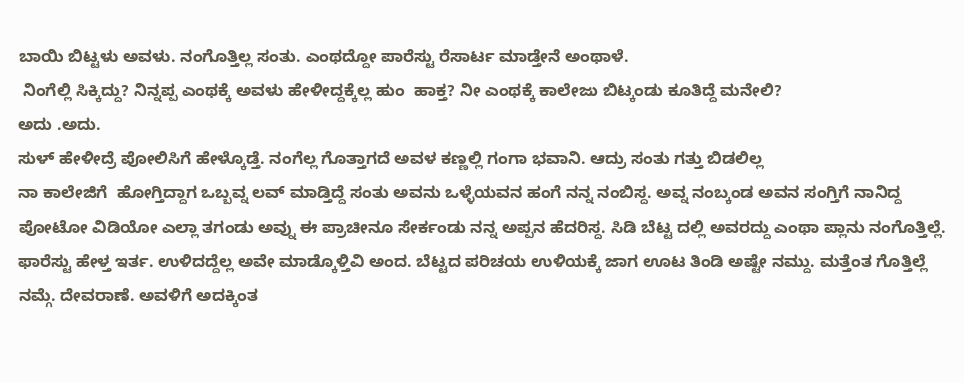ಬಾಯಿ ಬಿಟ್ಟಳು ಅವಳು. ನಂಗೊತ್ತಿಲ್ಲ ಸಂತು. ಎಂಥದ್ದೋ ಪಾರೆಸ್ಟು ರೆಸಾರ್ಟ ಮಾಡ್ತೇನೆ ಅಂಥಾಳೆ.
 ನಿಂಗೆಲ್ಲಿ ಸಿಕ್ಕಿದ್ದು? ನಿನ್ನಪ್ಪ ಎಂಥಕ್ಕೆ ಅವಳು ಹೇಳೀದ್ದಕ್ಕೆಲ್ಲ ಹುಂ  ಹಾಕ್ತ? ನೀ ಎಂಥಕ್ಕೆ ಕಾಲೇಜು ಬಿಟ್ಕಂಡು ಕೂತಿದ್ದೆ ಮನೇಲಿ?
ಅದು .ಅದು.
ಸುಳ್ ಹೇಳೀದ್ರೆ ಪೋಲಿಸಿಗೆ ಹೇಳ್ಕೊಡ್ತೆ. ನಂಗೆಲ್ಲ ಗೊತ್ತಾಗದೆ ಅವಳ ಕಣ್ಣಲ್ಲಿ ಗಂಗಾ ಭವಾನಿ. ಆದ್ರು ಸಂತು ಗತ್ತು ಬಿಡಲಿಲ್ಲ
ನಾ ಕಾಲೇಜಿಗೆ  ಹೋಗ್ತಿದ್ದಾಗ ಒಬ್ಬವ್ನ ಲವ್ ಮಾಡ್ತಿದ್ದೆ ಸಂತು ಅವನು ಒಳ್ಳೆಯವನ ಹಂಗೆ ನನ್ನ ನಂಬಿಸ್ದ. ಅವ್ನ ನಂಬ್ಕಂಡ ಅವನ ಸಂಗ್ತಿಗೆ ನಾನಿದ್ದ ಪೋಟೋ ವಿಡಿಯೋ ಎಲ್ಲಾ ತಗಂಡು ಅವ್ನು ಈ ಪ್ರಾಚೀನೂ ಸೇರ್ಕಂಡು ನನ್ನ ಅಪ್ಪನ ಹೆದರಿಸ್ದ. ಸಿಡಿ ಬೆಟ್ಟ ದಲ್ಲಿ ಅವರದ್ದು ಎಂಥಾ ಪ್ಲಾನು ನಂಗೊತ್ತಿಲ್ಲೆ. ಫಾರೆಸ್ಟು ಹೇಳ್ತ ಇರ್ತ. ಉಳಿದದ್ದೆಲ್ಲ ಅವೇ ಮಾಡ್ಕೊಳ್ತಿವಿ ಅಂದ. ಬೆಟ್ಟದ ಪರಿಚಯ ಉಳಿಯಕ್ಕೆ ಜಾಗ ಊಟ ತಿಂಡಿ ಅಷ್ಟೇ ನಮ್ದು. ಮತ್ತೆಂತ ಗೊತ್ತಿಲ್ಲೆ ನಮ್ಗೆ. ದೇವರಾಣೆ. ಅವಳಿಗೆ ಅದಕ್ಕಿಂತ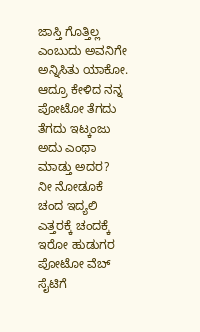ಜಾಸ್ತಿ ಗೊತ್ತಿಲ್ಲ ಎಂಬುದು ಅವನಿಗೇ ಅನ್ನಿಸಿತು ಯಾಕೋ. ಆದ್ರೂ ಕೇಳಿದ ನನ್ನ ಪೋಟೋ ತೆಗದು ತೆಗದು ಇಟ್ಕಂಜು ಅದು ಎಂಥಾ ಮಾಡ್ತು ಅದರ?
ನೀ ನೋಡೂಕೆ ಚಂದ ಇದ್ಯಲಿ ಎತ್ತರಕ್ಕೆ ಚಂದಕ್ಕೆ ಇರೋ ಹುಡುಗರ ಪೋಟೋ ವೆಬ್ ಸೈಟಿಗೆ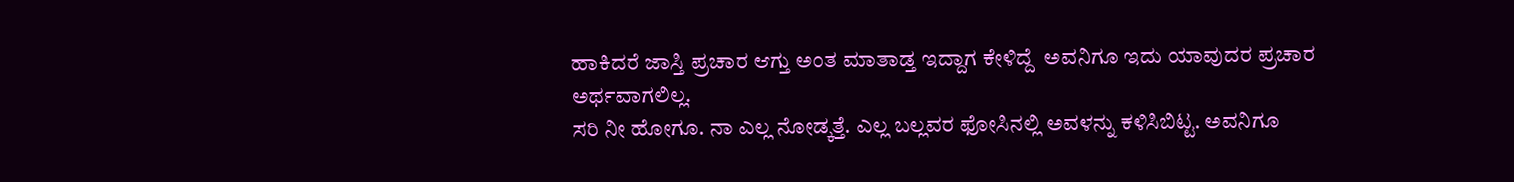ಹಾಕಿದರೆ ಜಾಸ್ತಿ ಪ್ರಚಾರ ಆಗ್ತು ಅಂತ ಮಾತಾಡ್ತ ಇದ್ದಾಗ ಕೇಳಿದ್ದೆ  ಅವನಿಗೂ ಇದು ಯಾವುದರ ಪ್ರಚಾರ ಅರ್ಥವಾಗಲಿಲ್ಲ.
ಸರಿ ನೀ ಹೋಗೂ. ನಾ ಎಲ್ಲ ನೋಡ್ಕತ್ತೆ. ಎಲ್ಲ ಬಲ್ಲವರ ಫೋಸಿನಲ್ಲಿ ಅವಳನ್ನು ಕಳಿಸಿಬಿಟ್ಟ. ಅವನಿಗೂ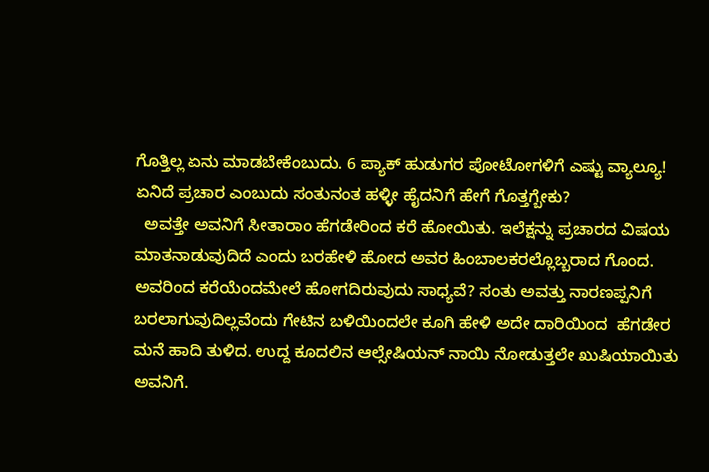ಗೊತ್ತಿಲ್ಲ ಏನು ಮಾಡಬೇಕೆಂಬುದು. 6 ಪ್ಯಾಕ್ ಹುಡುಗರ ಪೋಟೋಗಳಿಗೆ ಎಷ್ಟು ವ್ಯಾಲ್ಯೂ! ಏನಿದೆ ಪ್ರಚಾರ ಎಂಬುದು ಸಂತುನಂತ ಹಳ್ಳೀ ಹೈದನಿಗೆ ಹೇಗೆ ಗೊತ್ತಗ್ಬೇಕು?
  ಅವತ್ತೇ ಅವನಿಗೆ ಸೀತಾರಾಂ ಹೆಗಡೇರಿಂದ ಕರೆ ಹೋಯಿತು. ಇಲೆಕ್ಷನ್ನು ಪ್ರಚಾರದ ವಿಷಯ ಮಾತನಾಡುವುದಿದೆ ಎಂದು ಬರಹೇಳಿ ಹೋದ ಅವರ ಹಿಂಬಾಲಕರಲ್ಲೊಬ್ಬರಾದ ಗೊಂದ. ಅವರಿಂದ ಕರೆಯೆಂದಮೇಲೆ ಹೋಗದಿರುವುದು ಸಾಧ್ಯವೆ? ಸಂತು ಅವತ್ತು ನಾರಣಪ್ಪನಿಗೆ ಬರಲಾಗುವುದಿಲ್ಲವೆಂದು ಗೇಟಿನ ಬಳಿಯಿಂದಲೇ ಕೂಗಿ ಹೇಳಿ ಅದೇ ದಾರಿಯಿಂದ  ಹೆಗಡೇರ ಮನೆ ಹಾದಿ ತುಳಿದ. ಉದ್ದ ಕೂದಲಿನ ಆಲ್ಸೇಷಿಯನ್ ನಾಯಿ ನೋಡುತ್ತಲೇ ಖುಷಿಯಾಯಿತು ಅವನಿಗೆ.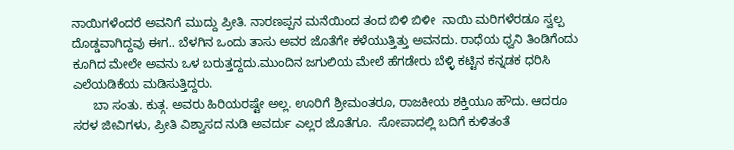ನಾಯಿಗಳೆಂದರೆ ಅವನಿಗೆ ಮುದ್ದು ಪ್ರೀತಿ. ನಾರಣಪ್ಪನ ಮನೆಯಿಂದ ತಂದ ಬಿಳಿ ಬಿಳೀ  ನಾಯಿ ಮರಿಗಳೆರಡೂ ಸ್ವಲ್ಪ ದೊಡ್ಡವಾಗಿದ್ದವು ಈಗ.. ಬೆಳಗಿನ ಒಂದು ತಾಸು ಅವರ ಜೊತೆಗೇ ಕಳೆಯುತ್ತಿತ್ತು ಅವನದು. ರಾಧೆಯ ಧ್ವನಿ ತಿಂಡಿಗೆಂದು ಕೂಗಿದ ಮೇಲೇ ಅವನು ಒಳ ಬರುತ್ತದ್ದದು.ಮುಂದಿನ ಜಗುಲಿಯ ಮೇಲೆ ಹೆಗಡೇರು ಬೆಳ್ಳಿ ಕಟ್ಟಿನ ಕನ್ನಡಕ ಧರಿಸಿ ಎಲೆಯಡಿಕೆಯ ಮಡಿಸುತ್ತಿದ್ದರು.
      ಬಾ ಸಂತು. ಕುತ್ಗ. ಅವರು ಹಿರಿಯರಷ್ಟೇ ಅಲ್ಲ. ಊರಿಗೆ ಶ್ರೀಮಂತರೂ, ರಾಜಕೀಯ ಶಕ್ತಿಯೂ ಹೌದು. ಆದರೂ ಸರಳ ಜೀವಿಗಳು, ಪ್ರೀತಿ ವಿಶ್ವಾಸದ ನುಡಿ ಅವರ್ದು ಎಲ್ಲರ ಜೊತೆಗೂ.  ಸೋಪಾದಲ್ಲಿ ಬದಿಗೆ ಕುಳಿತಂತೆ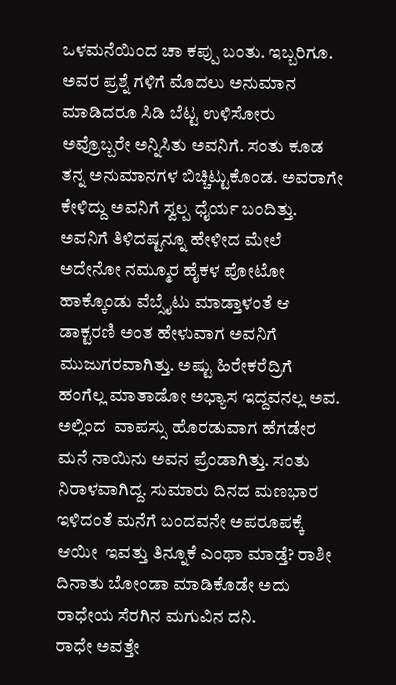ಒಳಮನೆಯಿಂದ ಚಾ ಕಪ್ಪು ಬಂತು. ಇಬ್ಬರಿಗೂ. ಅವರ ಪ್ರಶ್ನೆ ಗಳಿಗೆ ಮೊದಲು ಅನುಮಾನ ಮಾಡಿದರೂ ಸಿಡಿ ಬೆಟ್ಟ ಉಳಿಸೋರು ಅವ್ರೊಬ್ಬರೇ ಅನ್ನಿಸಿತು ಅವನಿಗೆ. ಸಂತು ಕೂಡ ತನ್ನ ಅನುಮಾನಗಳ ಬಿಚ್ಚಿಟ್ಟುಕೊಂಡ. ಅವರಾಗೇ ಕೇಳಿದ್ದು ಅವನಿಗೆ ಸ್ವಲ್ಪ ಧೈರ್ಯ ಬಂದಿತ್ತು. ಅವನಿಗೆ ತಿಳಿದಷ್ಟನ್ನೂ ಹೇಳೀದ ಮೇಲೆ ಅದೇನೋ ನಮ್ಮೂರ ಹೈಕಳ ಪೋಟೋ ಹಾಕ್ಕೊಂಡು ವೆಬ್ಸೈಟು ಮಾಡ್ತಾಳಂತೆ ಆ ಡಾಕ್ಟರಣಿ ಅಂತ ಹೇಳುವಾಗ ಅವನಿಗೆ ಮುಜುಗರವಾಗಿತ್ತು. ಅಷ್ಟು ಹಿರೇಕರೆದ್ರಿಗೆ ಹಂಗೆಲ್ಲ ಮಾತಾಡೋ ಅಭ್ಯಾಸ ಇದ್ದವನಲ್ಲ ಅವ. ಅಲ್ಲಿಂದ  ವಾಪಸ್ಸು ಹೊರಡುವಾಗ ಹೆಗಡೇರ ಮನೆ ನಾಯಿನು ಅವನ ಪ್ರೆಂಡಾಗಿತ್ತು. ಸಂತು ನಿರಾಳವಾಗಿದ್ದ. ಸುಮಾರು ದಿನದ ಮಣಭಾರ  ಇಳಿದಂತೆ ಮನೆಗೆ ಬಂದವನೇ ಅಪರೂಪಕ್ಕೆ ಆಯೀ  ಇವತ್ತು ತಿನ್ನೂಕೆ ಎಂಥಾ ಮಾಡ್ತೆ? ರಾಶೀ ದಿನಾತು ಬೋಂಡಾ ಮಾಡಿಕೊಡೇ ಅದು ರಾಧೇಯ ಸೆರಗಿನ ಮಗುವಿನ ದನಿ.
ರಾಧೇ ಅವತ್ತೇ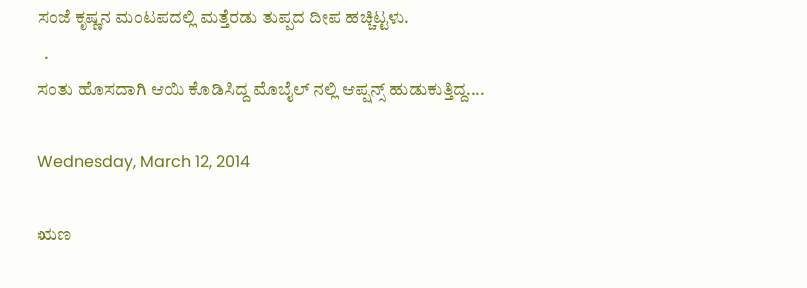ಸಂಜೆ ಕೃಷ್ಣನ ಮಂಟಪದಲ್ಲಿ ಮತ್ತೆರಡು ತುಪ್ಪದ ದೀಪ ಹಚ್ಚಿಟ್ಟಳು.
  .
ಸಂತು ಹೊಸದಾಗಿ ಆಯಿ ಕೊಡಿಸಿದ್ದ ಮೊಬೈಲ್ ನಲ್ಲಿ ಆಪ್ಷನ್ಸ್ ಹುಡುಕುತ್ತಿದ್ದ....

Wednesday, March 12, 2014

ಋಣ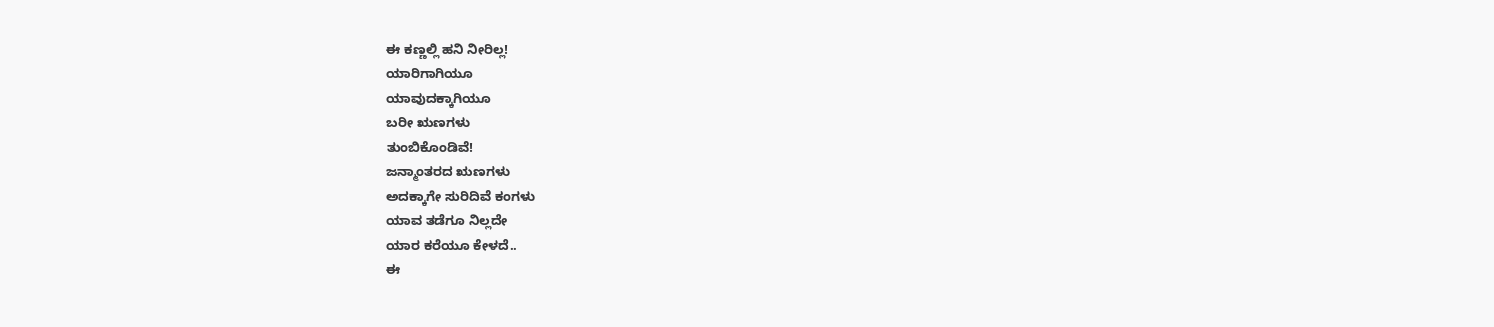ಈ ಕಣ್ಣಲ್ಲಿ ಹನಿ ನೀರಿಲ್ಲ!
ಯಾರಿಗಾಗಿಯೂ
ಯಾವುದಕ್ಕಾಗಿಯೂ
ಬರೀ ಋಣಗಳು
ತುಂಬಿಕೊಂಡಿವೆ!
ಜನ್ಮಾಂತರದ ಋಣಗಳು
ಅದಕ್ಕಾಗೇ ಸುರಿದಿವೆ ಕಂಗಳು
ಯಾವ ತಡೆಗೂ ನಿಲ್ಲದೇ
ಯಾರ ಕರೆಯೂ ಕೇಳದೆ..
ಈ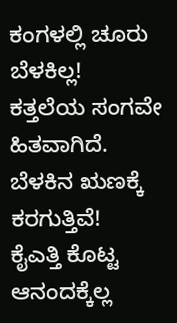ಕಂಗಳಲ್ಲಿ ಚೂರು ಬೆಳಕಿಲ್ಲ!
ಕತ್ತಲೆಯ ಸಂಗವೇ
ಹಿತವಾಗಿದೆ.
ಬೆಳಕಿನ ಋಣಕ್ಕೆ ಕರಗುತ್ತಿವೆ!
ಕೈಎತ್ತಿ ಕೊಟ್ಟ
ಆನಂದಕ್ಕೆಲ್ಲ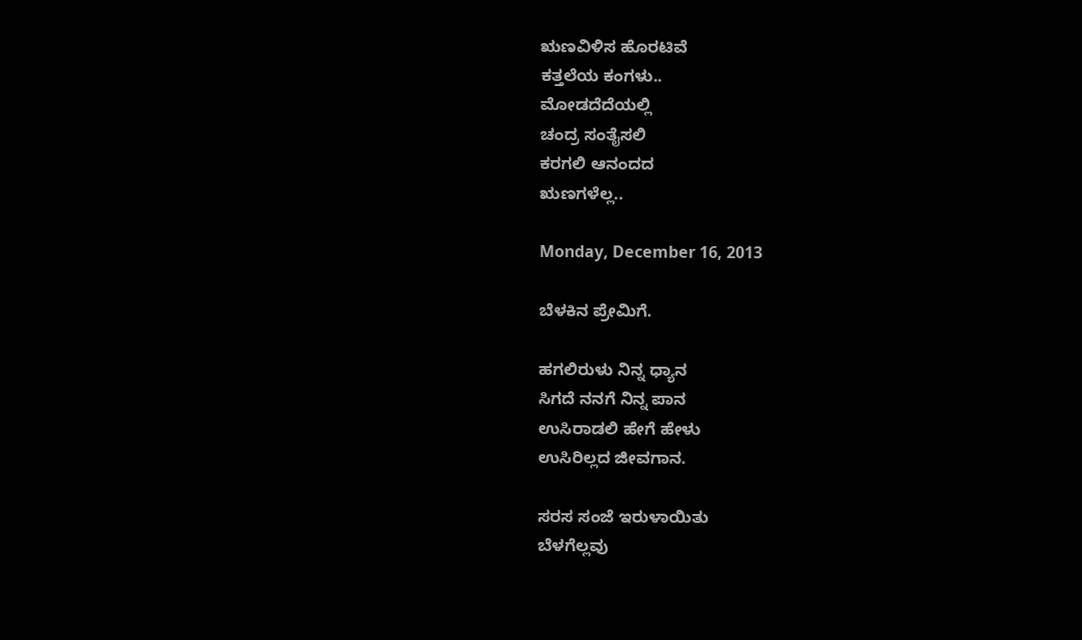ಋಣವಿಳಿಸ ಹೊರಟಿವೆ
ಕತ್ತಲೆಯ ಕಂಗಳು..
ಮೋಡದೆದೆಯಲ್ಲಿ
ಚಂದ್ರ ಸಂತೈಸಲಿ
ಕರಗಲಿ ಆನಂದದ
ಋಣಗಳೆಲ್ಲ..

Monday, December 16, 2013

ಬೆಳಕಿನ ಪ್ರೇಮಿಗೆ.

ಹಗಲಿರುಳು ನಿನ್ನ ಧ್ಯಾನ
ಸಿಗದೆ ನನಗೆ ನಿನ್ನ ಪಾನ
ಉಸಿರಾಡಲಿ ಹೇಗೆ ಹೇಳು
ಉಸಿರಿಲ್ಲದ ಜೀವಗಾನ.

ಸರಸ ಸಂಜೆ ಇರುಳಾಯಿತು
ಬೆಳಗೆಲ್ಲವು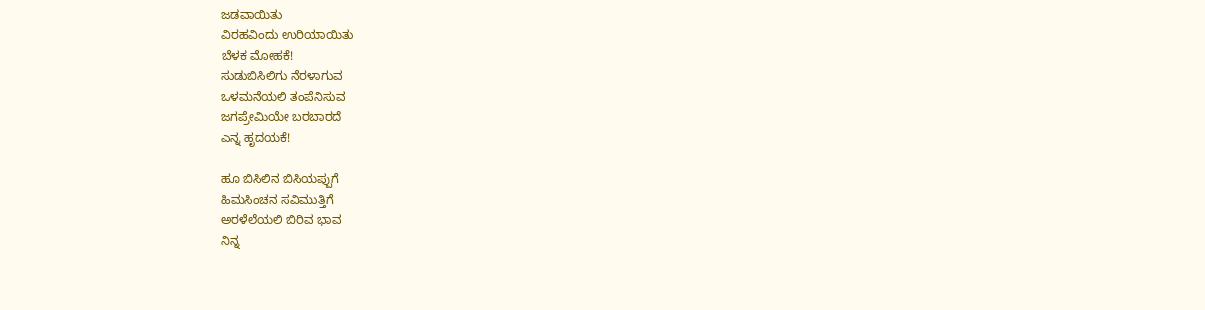ಜಡವಾಯಿತು
ವಿರಹವಿಂದು ಉರಿಯಾಯಿತು
ಬೆಳಕ ಮೋಹಕೆ!
ಸುಡುಬಿಸಿಲಿಗು ನೆರಳಾಗುವ
ಒಳಮನೆಯಲಿ ತಂಪೆನಿಸುವ
ಜಗಪ್ರೇಮಿಯೇ ಬರಬಾರದೆ
ಎನ್ನ ಹೃದಯಕೆ!

ಹೂ ಬಿಸಿಲಿನ ಬಿಸಿಯಪ್ಪುಗೆ
ಹಿಮಸಿಂಚನ ಸವಿಮುತ್ತಿಗೆ
ಅರಳೆಲೆಯಲಿ ಬಿರಿವ ಭಾವ
ನಿನ್ನ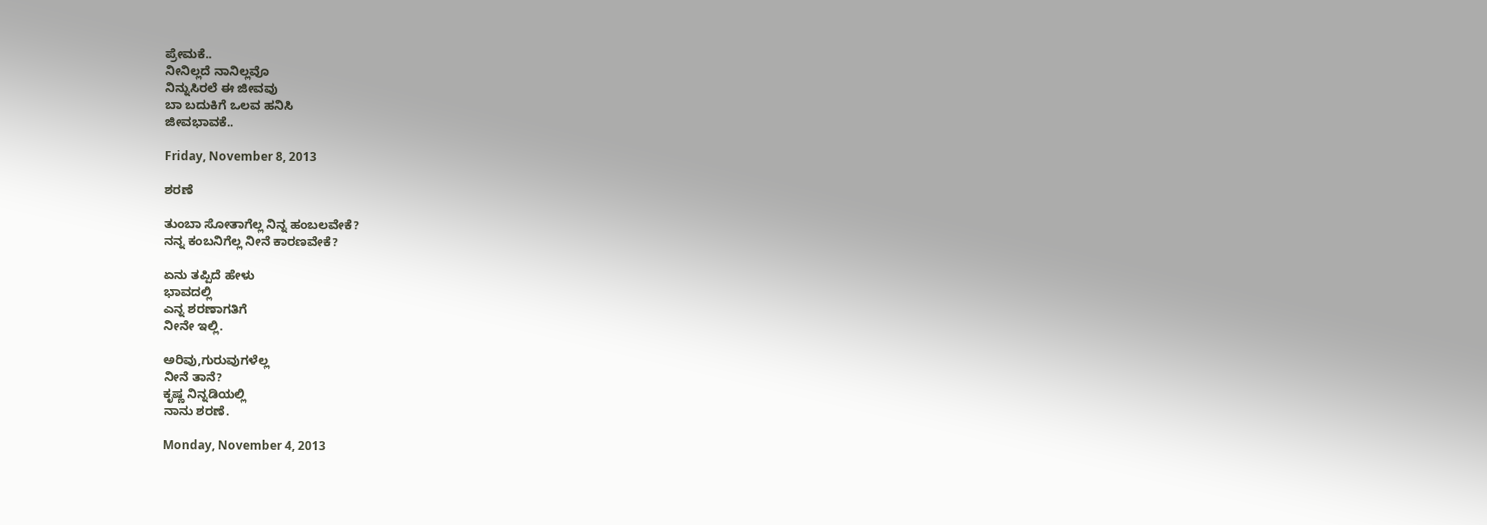ಪ್ರೇಮಕೆ..
ನೀನಿಲ್ಲದೆ ನಾನಿಲ್ಲವೊ
ನಿನ್ನುಸಿರಲೆ ಈ ಜೀವವು
ಬಾ ಬದುಕಿಗೆ ಒಲವ ಹನಿಸಿ
ಜೀವಭಾವಕೆ..

Friday, November 8, 2013

ಶರಣೆ

ತುಂಬಾ ಸೋತಾಗೆಲ್ಲ ನಿನ್ನ ಹಂಬಲವೇಕೆ?
ನನ್ನ ಕಂಬನಿಗೆಲ್ಲ ನೀನೆ ಕಾರಣವೇಕೆ?

ಏನು ತಪ್ಪಿದೆ ಹೇಳು
ಭಾವದಲ್ಲಿ
ಎನ್ನ ಶರಣಾಗತಿಗೆ
ನೀನೇ ಇಲ್ಲಿ.

ಅರಿವು,ಗುರುವುಗಳೆಲ್ಲ
ನೀನೆ ತಾನೆ?
ಕೃಷ್ಣ ನಿನ್ನಡಿಯಲ್ಲಿ
ನಾನು ಶರಣೆ.

Monday, November 4, 2013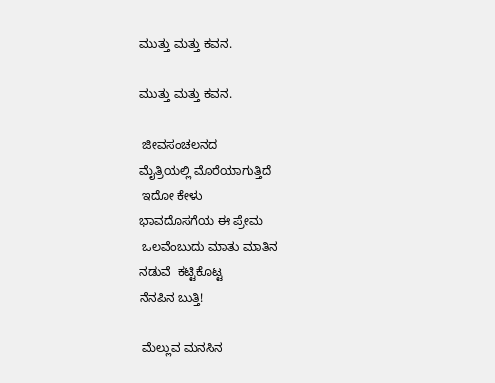ಮುತ್ತು ಮತ್ತು ಕವನ.

ಮುತ್ತು ಮತ್ತು ಕವನ.

 ಜೀವಸಂಚಲನದ
ಮೈತ್ರಿಯಲ್ಲಿ ಮೊರೆಯಾಗುತ್ತಿದೆ
 ಇದೋ ಕೇಳು
ಭಾವದೊಸಗೆಯ ಈ ಪ್ರೇಮ
 ಒಲವೆಂಬುದು ಮಾತು ಮಾತಿನ
ನಡುವೆ  ಕಟ್ಟಿಕೊಟ್ಟ
ನೆನಪಿನ ಬುತ್ತಿ!

 ಮೆಲ್ಲುವ ಮನಸಿನ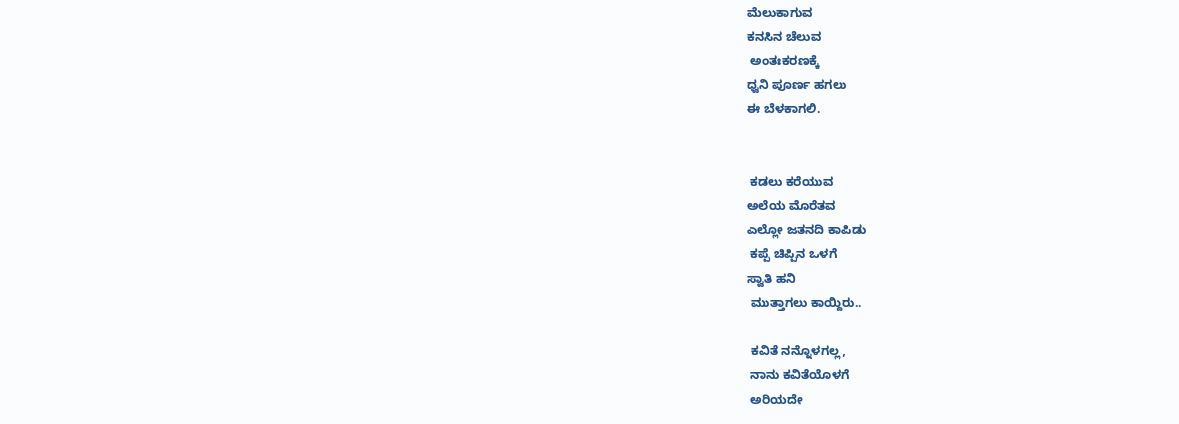ಮೆಲುಕಾಗುವ
ಕನಸಿನ ಚೆಲುವ
 ಅಂತಃಕರಣಕ್ಕೆ
ಧ್ವನಿ ಪೂರ್ಣ ಹಗಲು
ಈ ಬೆಳಕಾಗಲಿ.


 ಕಡಲು ಕರೆಯುವ
ಅಲೆಯ ಮೊರೆತವ
ಎಲ್ಲೋ ಜತನದಿ ಕಾಪಿಡು
 ಕಪ್ಪೆ ಚಿಪ್ಪಿನ ಒಳಗೆ
ಸ್ವಾತಿ ಹನಿ
 ಮುತ್ತಾಗಲು ಕಾಯ್ದಿರು..

 ಕವಿತೆ ನನ್ನೊಳಗಲ್ಲ,
 ನಾನು ಕವಿತೆಯೊಳಗೆ
 ಅರಿಯದೇ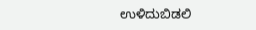ಉಳಿದುಬಿಡಲಿ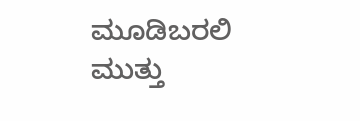ಮೂಡಿಬರಲಿ
ಮುತ್ತು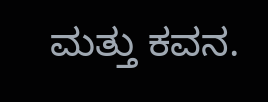ಮತ್ತು ಕವನ.